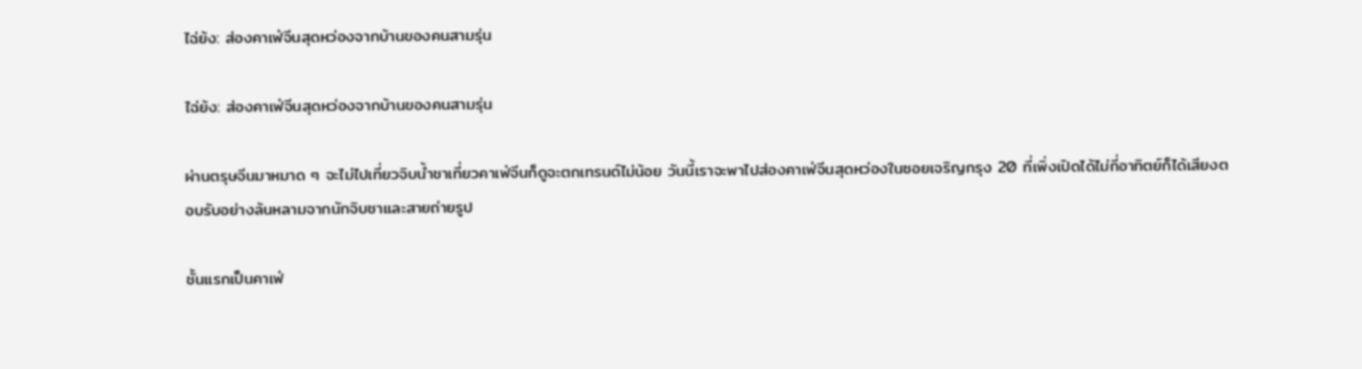ไฉ่ย้ง: ส่องคาเฟ่จีนสุดหว่องจากบ้านของคนสามรุ่น

ไฉ่ย้ง: ส่องคาเฟ่จีนสุดหว่องจากบ้านของคนสามรุ่น

ผ่านตรุษจีนมาหมาด ๆ จะไม่ไปเที่ยวจิบน้ำชาเที่ยวคาเฟ่จีนก็ดูจะตกเทรนด์ไม่น้อย วันนี้เราจะพาไปส่องคาเฟ่จีนสุดหว่องในซอยเจริญกรุง 20 ที่เพิ่งเปิดได้ไม่กี่อาทิตย์ก็ได้เสียงตอบรับอย่างล้นหลามจากนักจิบชาและสายถ่ายรูป

ชั้นแรกเป็นคาเฟ่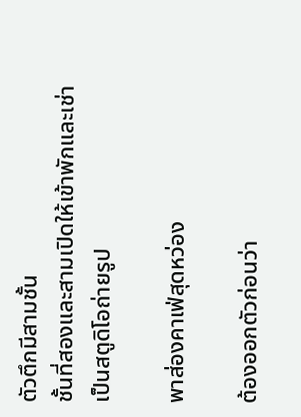ตัวตึกมีสามชั้น
ชั้นที่สองและสามเปิดให้เข้าพักและเช่าเป็นสตูดิโอถ่ายรูป

พาส่องคาเฟ่สุดหว่อง

ต้องออกตัวก่อนว่า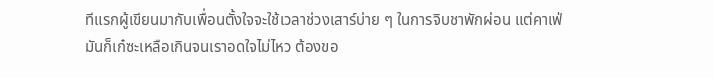ทีแรกผู้เขียนมากับเพื่อนตั้งใจจะใช้เวลาช่วงเสาร์บ่าย ๆ ในการจิบชาพักผ่อน แต่คาเฟ่มันก็เก๋ซะเหลือเกินจนเราอดใจไม่ไหว ต้องขอ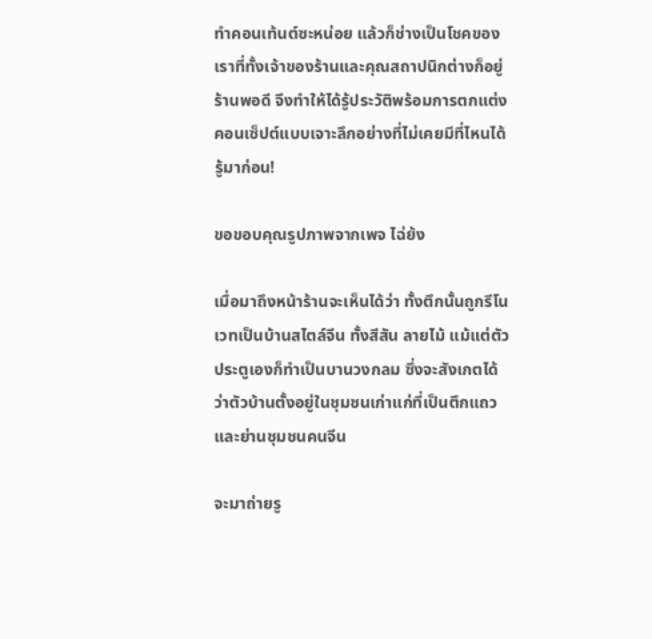ทำคอนเท้นต์ซะหน่อย แล้วก็ช่างเป็นโชคของเราที่ทั้งเจ้าของร้านและคุณสถาปนิกต่างก็อยู่ร้านพอดี จึงทำให้ได้รู้ประวัติพร้อมการตกแต่ง คอนเซ็ปต์แบบเจาะลึกอย่างที่ไม่เคยมีที่ไหนได้รู้มาก่อน!

ขอขอบคุณรูปภาพจากเพจ ไฉ่ย้ง

เมื่อมาถึงหน้าร้านจะเห็นได้ว่า ทั้งตึกนั้นถูกรีโนเวทเป็นบ้านสไตล์จีน ทั้งสีสัน ลายไม้ แม้แต่ตัวประตูเองก็ทำเป็นบานวงกลม ซึ่งจะสังเกตได้ว่าตัวบ้านตั้งอยู่ในชุมชนเก่าแก่ที่เป็นตึกแถวและย่านชุมชนคนจีน

จะมาถ่ายรู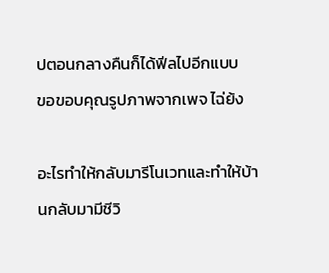ปตอนกลางคืนก็ได้ฟีลไปอีกแบบ
ขอขอบคุณรูปภาพจากเพจ ไฉ่ย้ง

อะไรทำให้กลับมารีโนเวทและทำให้บ้านกลับมามีชีวิ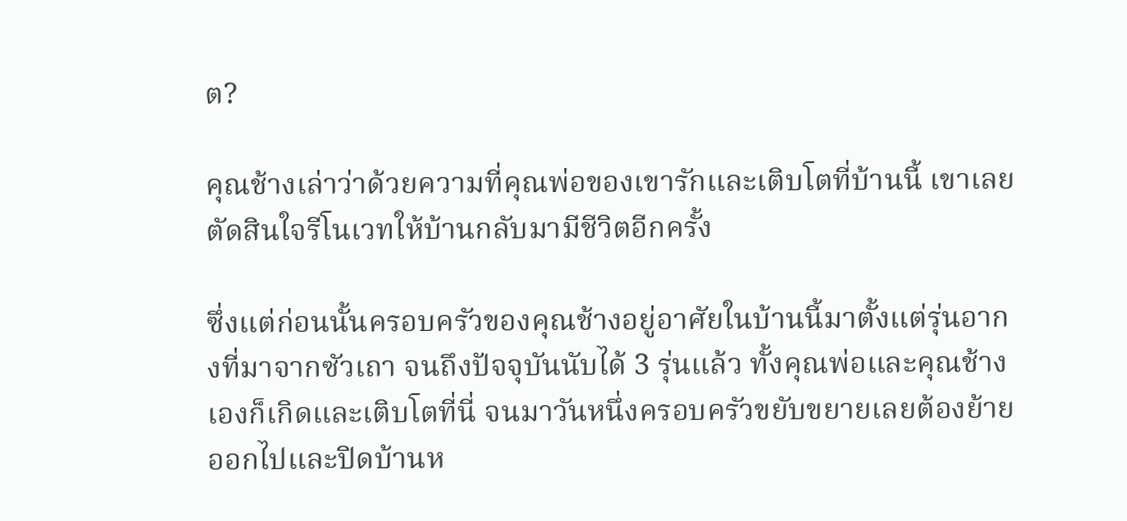ต?

คุณช้างเล่าว่าด้วยความที่คุณพ่อของเขารักและเติบโตที่บ้านนี้ เขาเลยตัดสินใจรีโนเวทให้บ้านกลับมามีชีวิตอีกครั้ง

ซึ่งแต่ก่อนนั้นครอบครัวของคุณช้างอยู่อาศัยในบ้านนี้มาตั้งแต่รุ่นอากงที่มาจากซัวเถา จนถึงปัจจุบันนับได้ 3 รุ่นแล้ว ทั้งคุณพ่อและคุณช้างเองก็เกิดและเติบโตที่นี่ จนมาวันหนึ่งครอบครัวขยับขยายเลยต้องย้ายออกไปและปิดบ้านห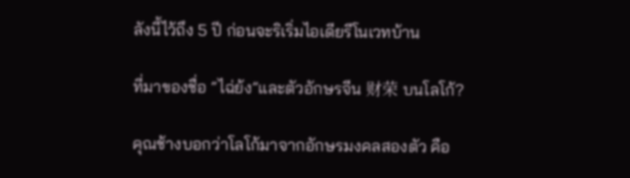ลังนี้ไว้ถึง 5 ปี ก่อนจะริเริ่มไอเดียรีโนเวทบ้าน

ที่มาของชื่อ “ไฉ่ย้ง”และตัวอักษรจีน 财荣 บนโลโก้?

คุณช้างบอกว่าโลโก้มาจากอักษรมงคลสองตัว คือ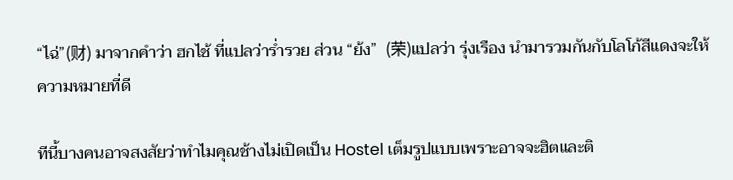“ไฉ่”(财) มาจากคำว่า ฮกไช้ ที่แปลว่าร่ำรวย ส่วน “ย้ง”  (荣)แปลว่า รุ่งเรือง นำมารวมกันกับโลโก้สีแดงจะให้ความหมายที่ดี

ทีนี้บางคนอาจสงสัยว่าทำไมคุณช้างไม่เปิดเป็น Hostel เต็มรูปแบบเพราะอาจจะฮิตและติ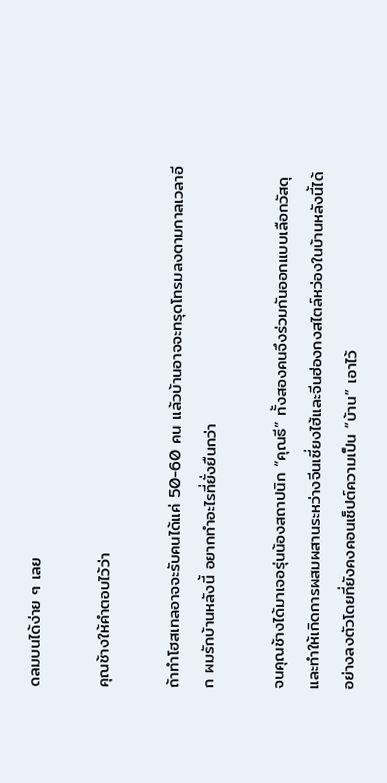ดลมบนได้ง่าย ๆ เลย

คุณช้างให้คำตอบไว้ว่า

ถ้าทำโฮสเทลอาจจะรับคนได้แค่ 50-60 คน แล้วบ้านอาจจะทรุดโทรมลงตามกาลเวลาอีก ผมรักบ้านหลังนี้ อยากทำอะไรที่ยั่งยืนกว่า

จนคุณช้างได้มาเจอรุ่นน้องสถาปนิก “คุณธี” ทั้งสองคนจึงร่วมกันออกแบบเลือกวัสดุและทำให้เกิดการผสมผสานระหว่างจีนเซี่ยงไฮ้และจีนฮ่องกงสไตล์หว่องในบ้านหลังนี้ได้อย่างลงตัวโดยที่ยังคงคอนเซ็ปต์ความเป็น “บ้าน” เอาไว้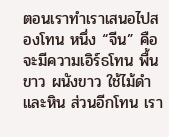ตอนเราทำเราเสนอไปสองโทน หนึ่ง “จีน” คือจะมีความเอิร์ธโทน พื้นขาว ผนังขาว ใช้ไม้ดำและหิน ส่วนอีกโทน เรา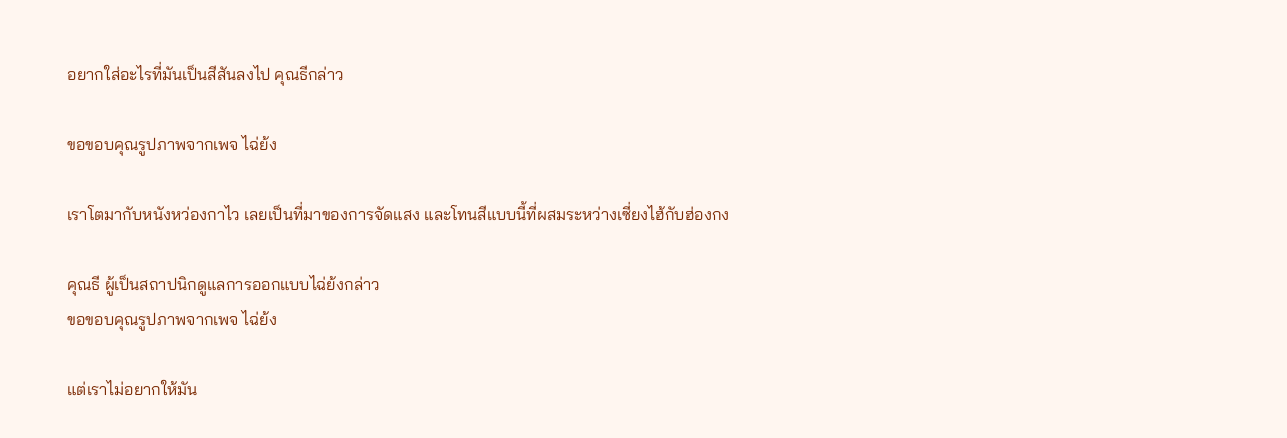อยากใส่อะไรที่มันเป็นสีสันลงไป คุณธีกล่าว

ขอขอบคุณรูปภาพจากเพจ ไฉ่ย้ง

เราโตมากับหนังหว่องกาไว เลยเป็นที่มาของการจัดแสง และโทนสีแบบนี้ที่ผสมระหว่างเซี่ยงไฮ้กับฮ่องกง

คุณธี ผู้เป็นสถาปนิกดูแลการออกแบบไฉ่ย้งกล่าว
ขอขอบคุณรูปภาพจากเพจ ไฉ่ย้ง

แต่เราไม่อยากให้มัน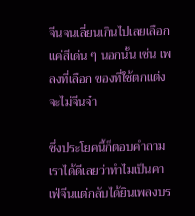จีนจนเลี่ยนเกินไปเลยเลือกแค่สีเด่น ๆ นอกนั้น เช่น เพลงที่เลือก ของที่ใช้ตกแต่ง จะไม่จีนจ๋า

ซึ่งประโยคนี้ก็ตอบคำถามเราได้ดีเลยว่าทำไมเป็นคาเฟ่จีนแต่กลับได้ยินเพลงบร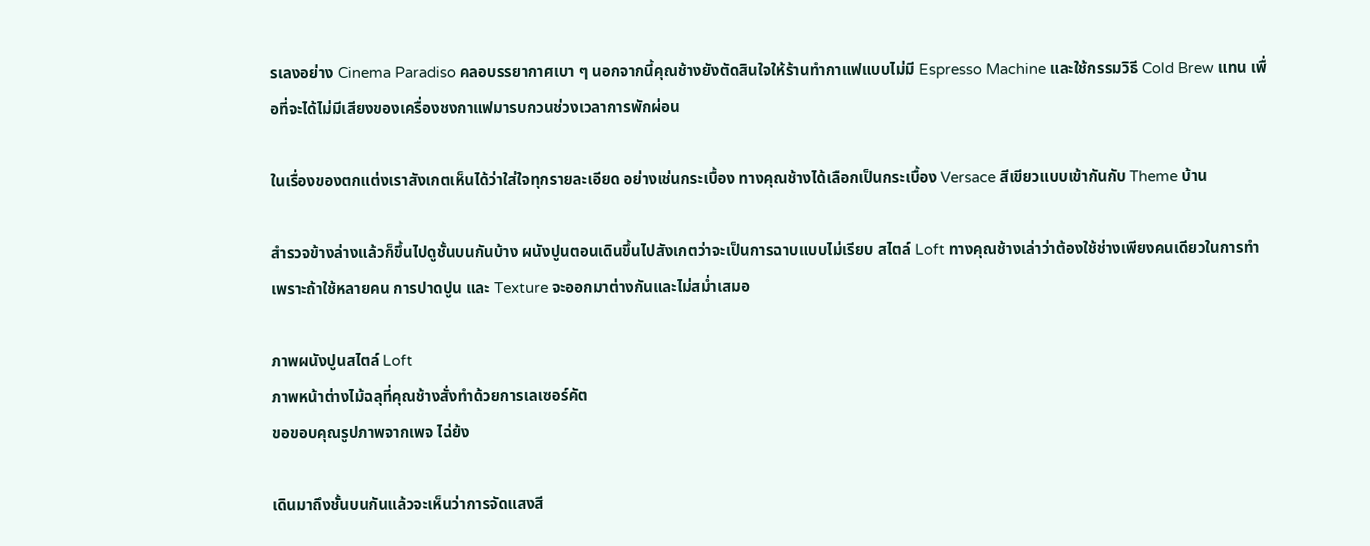รเลงอย่าง Cinema Paradiso คลอบรรยากาศเบา ๆ นอกจากนี้คุณช้างยังตัดสินใจให้ร้านทำกาแฟแบบไม่มี Espresso Machine และใช้กรรมวิธี Cold Brew แทน เพื่อที่จะได้ไม่มีเสียงของเครื่องชงกาแฟมารบกวนช่วงเวลาการพักผ่อน

ในเรื่องของตกแต่งเราสังเกตเห็นได้ว่าใส่ใจทุกรายละเอียด อย่างเช่นกระเบื้อง ทางคุณช้างได้เลือกเป็นกระเบื้อง Versace สีเขียวแบบเข้ากันกับ Theme บ้าน

สำรวจข้างล่างแล้วก็ขึ้นไปดูชั้นบนกันบ้าง ผนังปูนตอนเดินขึ้นไปสังเกตว่าจะเป็นการฉาบแบบไม่เรียบ สไตล์ Loft ทางคุณช้างเล่าว่าต้องใช้ช่างเพียงคนเดียวในการทำเพราะถ้าใช้หลายคน การปาดปูน และ Texture จะออกมาต่างกันและไม่สม่ำเสมอ

ภาพผนังปูนสไตล์ Loft
ภาพหน้าต่างไม้ฉลุที่คุณช้างสั่งทำด้วยการเลเซอร์คัต
ขอขอบคุณรูปภาพจากเพจ ไฉ่ย้ง

เดินมาถึงชั้นบนกันแล้วจะเห็นว่าการจัดแสงสี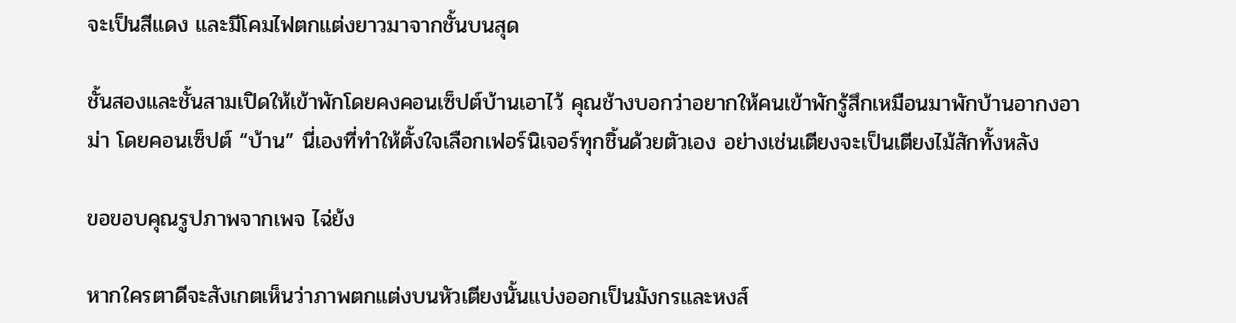จะเป็นสีแดง และมีโคมไฟตกแต่งยาวมาจากชั้นบนสุด

ชั้นสองและชั้นสามเปิดให้เข้าพักโดยคงคอนเซ็ปต์บ้านเอาไว้ คุณช้างบอกว่าอยากให้คนเข้าพักรู้สึกเหมือนมาพักบ้านอากงอาม่า โดยคอนเซ็ปต์ “บ้าน” นี่เองที่ทำให้ตั้งใจเลือกเฟอร์นิเจอร์ทุกชิ้นด้วยตัวเอง อย่างเช่นเตียงจะเป็นเตียงไม้สักทั้งหลัง

ขอขอบคุณรูปภาพจากเพจ ไฉ่ย้ง

หากใครตาดีจะสังเกตเห็นว่าภาพตกแต่งบนหัวเตียงนั้นแบ่งออกเป็นมังกรและหงส์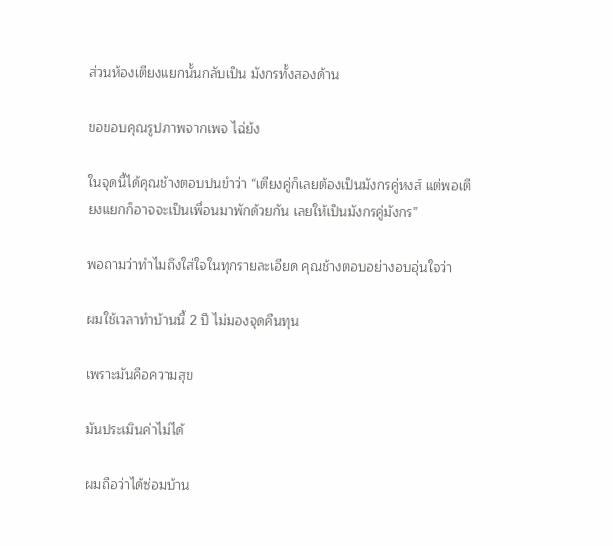ส่วนห้องเตียงแยกนั้นกลับเป็น มังกรทั้งสองด้าน

ขอขอบคุณรูปภาพจากเพจ ไฉ่ย้ง

ในจุดนี้ได้คุณช้างตอบปนขำว่า “เตียงคู่ก็เลยต้องเป็นมังกรคู่หงส์ แต่พอเตียงแยกก็อาจจะเป็นเพื่อนมาพักด้วยกัน เลยให้เป็นมังกรคู่มังกร”

พอถามว่าทำไมถึงใส่ใจในทุกรายละเอียด คุณช้างตอบอย่างอบอุ่นใจว่า

ผมใช้เวลาทำบ้านนี้ 2 ปี ไม่มองจุดคืนทุน

เพราะมันคือความสุข

มันประเมินค่าไม่ได้

ผมถือว่าได้ซ่อมบ้าน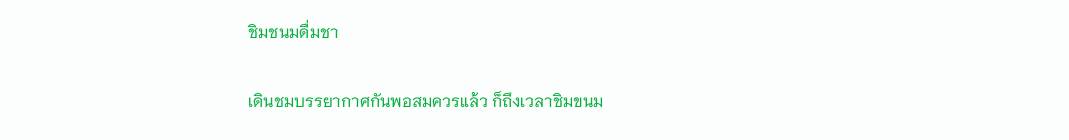ชิมชนมดื่มชา

เดินชมบรรยากาศกันพอสมควรแล้ว ก็ถึงเวลาชิมขนม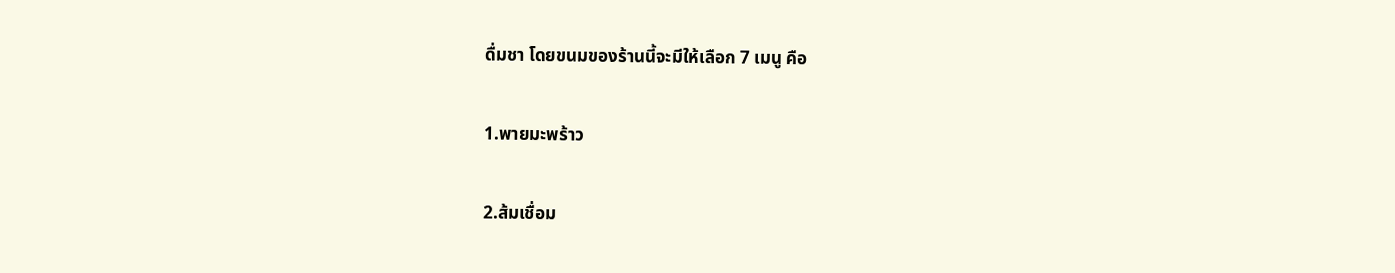ดื่มชา โดยขนมของร้านนี้จะมีให้เลือก 7 เมนู คือ

1.พายมะพร้าว

2.ส้มเชื่อม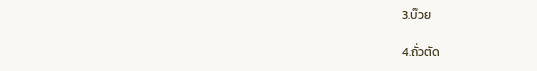3.บ๊วย

4.ถั่วตัด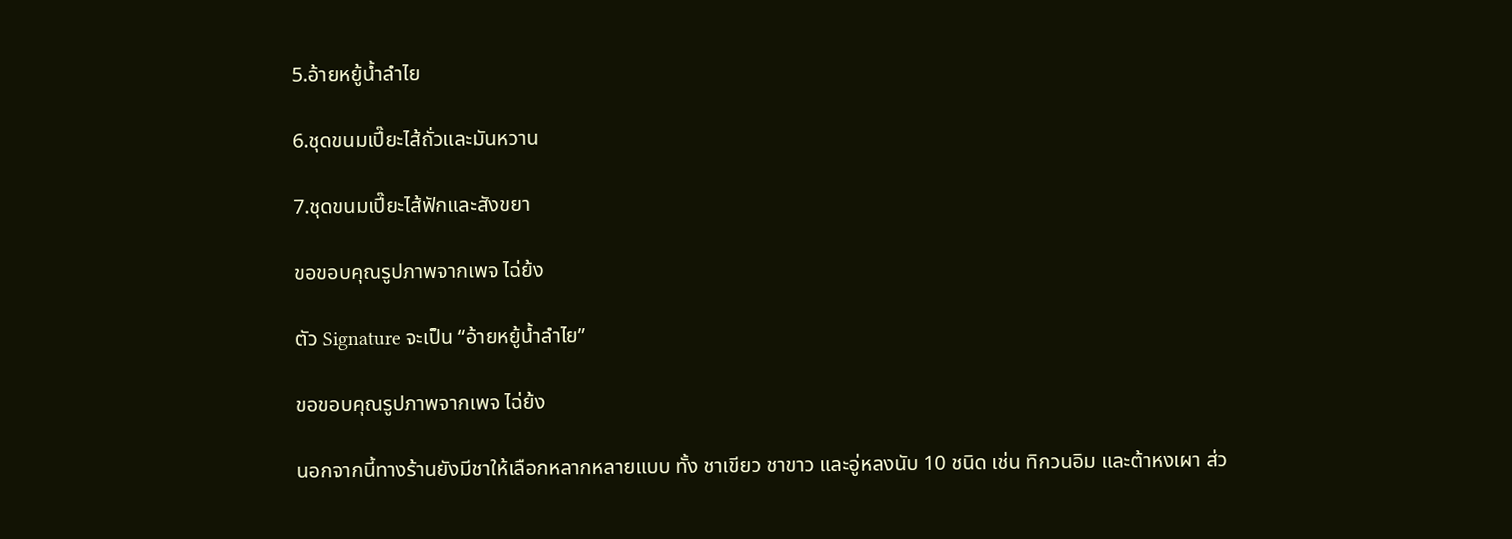5.อ้ายหยู้น้ำลำไย

6.ชุดขนมเปี๊ยะไส้ถั่วและมันหวาน

7.ชุดขนมเปี๊ยะไส้ฟักและสังขยา

ขอขอบคุณรูปภาพจากเพจ ไฉ่ย้ง

ตัว Signature จะเป็น “อ้ายหยู้น้ำลำไย”

ขอขอบคุณรูปภาพจากเพจ ไฉ่ย้ง

นอกจากนี้ทางร้านยังมีชาให้เลือกหลากหลายแบบ ทั้ง ชาเขียว ชาขาว และอู่หลงนับ 10 ชนิด เช่น ทิกวนอิม และต้าหงเผา ส่ว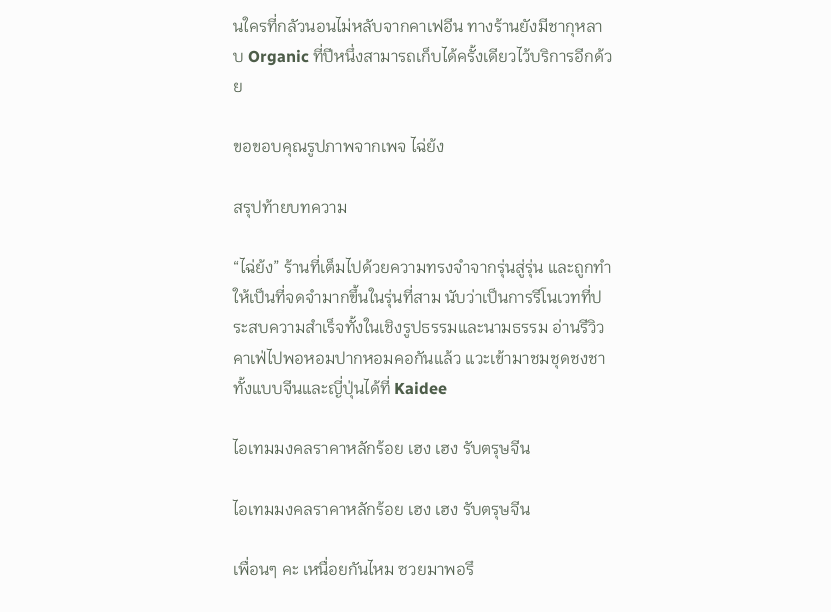นใครที่กลัวนอนไม่หลับจากคาเฟอีน ทางร้านยังมีชากุหลาบ Organic ที่ปีหนึ่งสามารถเก็บได้ครั้งเดียวไว้บริการอีกด้วย

ขอขอบคุณรูปภาพจากเพจ ไฉ่ย้ง

สรุปท้ายบทความ

“ไฉ่ย้ง” ร้านที่เต็มไปด้วยความทรงจำจากรุ่นสู่รุ่น และถูกทำให้เป็นที่จดจำมากขึ้นในรุ่นที่สาม นับว่าเป็นการรีโนเวทที่ประสบความสำเร็จทั้งในเชิงรูปธรรมและนามธรรม อ่านรีวิวคาเฟ่ไปพอหอมปากหอมคอกันแล้ว แวะเข้ามาชมชุดชงชาทั้งแบบจีนและญี่ปุ่นได้ที่ Kaidee

ไอเทมมงคลราคาหลักร้อย เฮง เฮง รับตรุษจีน

ไอเทมมงคลราคาหลักร้อย เฮง เฮง รับตรุษจีน

เพื่อนๆ คะ เหนื่อยกันไหม ซวยมาพอรึ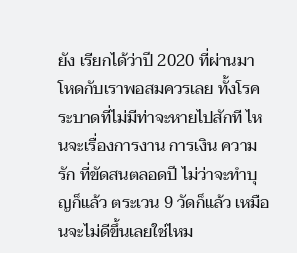ยัง เรียกได้ว่าปี 2020 ที่ผ่านมา โหดกับเราพอสมควรเลย ทั้งโรคระบาดที่ไม่มีท่าจะหายไปสักที ไหนจะเรื่องการงาน การเงิน ความรัก ที่ขัดสนตลอดปี ไม่ว่าจะทำบุญก็แล้ว ตระเวน 9 วัดก็แล้ว เหมือนจะไม่ดีขึ้นเลยใช่ไหม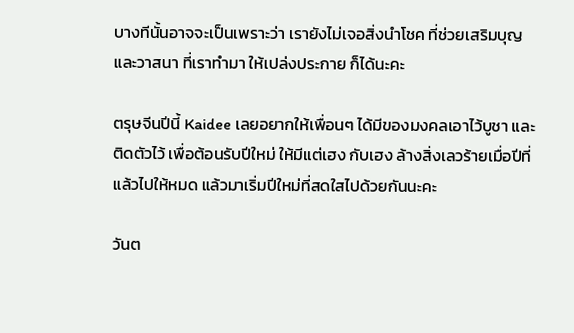บางทีนั้นอาจจะเป็นเพราะว่า เรายังไม่เจอสิ่งนำโชค ที่ช่วยเสริมบุญ และวาสนา ที่เราทำมา ให้เปล่งประกาย ก็ได้นะคะ

ตรุษจีนปีนี้ Kaidee เลยอยากให้เพื่อนๆ ได้มีของมงคลเอาไว้บูชา และติดตัวไว้ เพื่อต้อนรับปีใหม่ ให้มีแต่เฮง กับเฮง ล้างสิ่งเลวร้ายเมื่อปีที่แล้วไปให้หมด แล้วมาเริ่มปีใหม่ที่สดใสไปด้วยกันนะคะ

วันต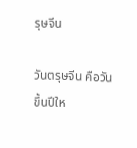รุษจีน

วันตรุษจีน คือวันขึ้นปีให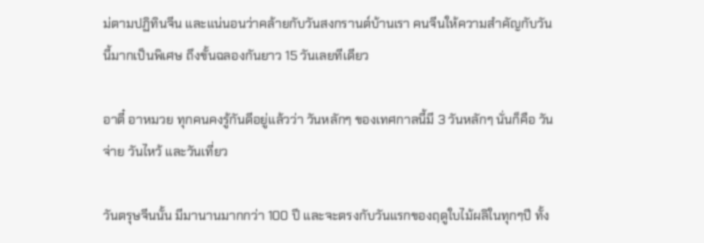ม่ตามปฏิทินจีน และแน่นอนว่าคล้ายกับวันสงกรานต์บ้านเรา คนจีนให้ความสำคัญกับวันนี้มากเป็นพิเศษ ถึงขั้นฉลองกันยาว 15 วันเลยทีเดียว

อาตี๋ อาหมวย ทุกคนคงรู้กันดีอยู่แล้วว่า วันหลักๆ ของเทศกาลนี้มี 3 วันหลักๆ นั่นก็คือ วันจ่าย วันไหว้ และวันเที่ยว

วันตรุษจีนนั้น มีมานานมากกว่า 100 ปี และจะตรงกับวันแรกของฤดูใบไม้ผลิในทุกๆปี ทั้ง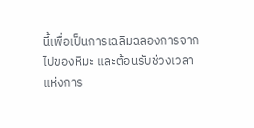นี้เพื่อเป็นการเฉลิมฉลองการจากไปของหิมะ และต้อนรับช่วงเวลาแห่งการ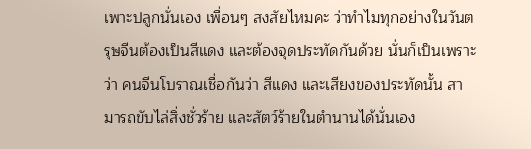เพาะปลูกนั่นเอง เพื่อนๆ สงสัยไหมคะ ว่าทำไมทุกอย่างในวันตรุษจีนต้องเป็นสีแดง และต้องจุดประทัดกันด้วย นั่นก็เป็นเพราะว่า คนจีนโบราณเชื่อกันว่า สีแดง และเสียงของประทัดนั้น สามารถขับไล่สิ่งชั่วร้าย และสัตว์ร้ายในตำนานได้นั่นเอง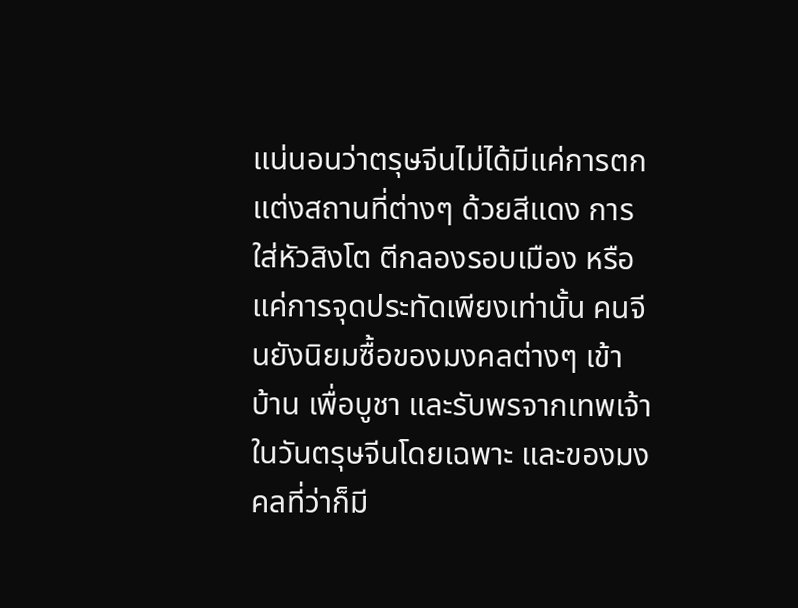แน่นอนว่าตรุษจีนไม่ได้มีแค่การตกแต่งสถานที่ต่างๆ ด้วยสีแดง การใส่หัวสิงโต ตีกลองรอบเมือง หรือแค่การจุดประทัดเพียงเท่านั้น คนจีนยังนิยมซื้อของมงคลต่างๆ เข้าบ้าน เพื่อบูชา และรับพรจากเทพเจ้าในวันตรุษจีนโดยเฉพาะ และของมงคลที่ว่าก็มี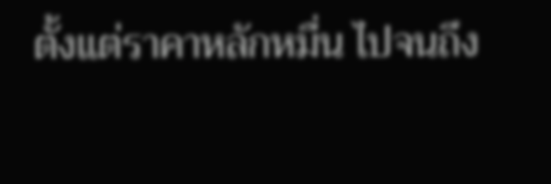ตั้งแต่ราคาหลักหมื่น ไปจนถึง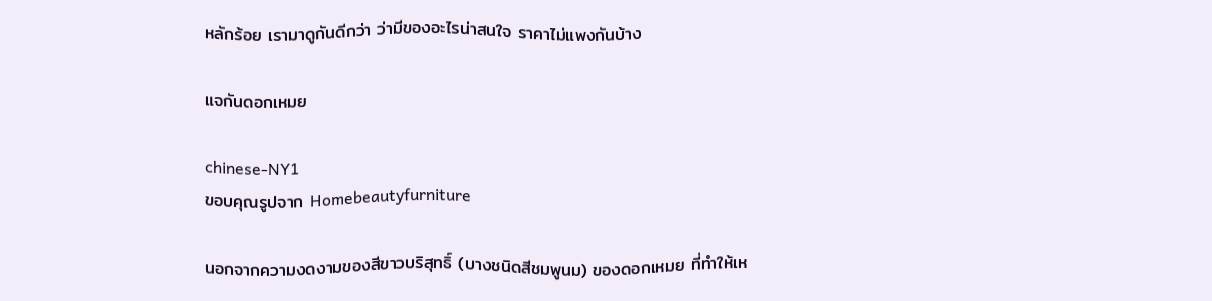หลักร้อย เรามาดูกันดีกว่า ว่ามีของอะไรน่าสนใจ ราคาไม่แพงกันบ้าง

แจกันดอกเหมย

chinese-NY1
ขอบคุณรูปจาก Homebeautyfurniture

นอกจากความงดงามของสีขาวบริสุทธิ์ (บางชนิดสีชมพูนม) ของดอกเหมย ที่ทำให้เห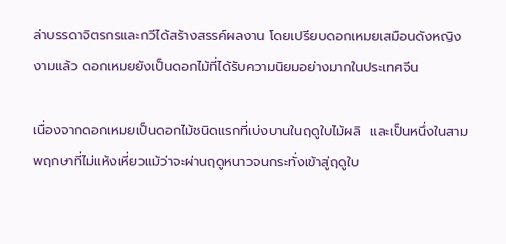ล่าบรรดาจิตรกรและกวีได้สร้างสรรค์ผลงาน โดยเปรียบดอกเหมยเสมือนดังหญิงงามแล้ว ดอกเหมยยังเป็นดอกไม้ที่ได้รับความนิยมอย่างมากในประเทศจีน

เนื่องจากดอกเหมยเป็นดอกไม้ชนิดแรกที่เบ่งบานในฤดูใบไม้ผลิ  และเป็นหนึ่งในสามพฤกษาที่ไม่แห้งเหี่ยวแม้ว่าจะผ่านฤดูหนาวจนกระทั่งเข้าสู่ฤดูใบ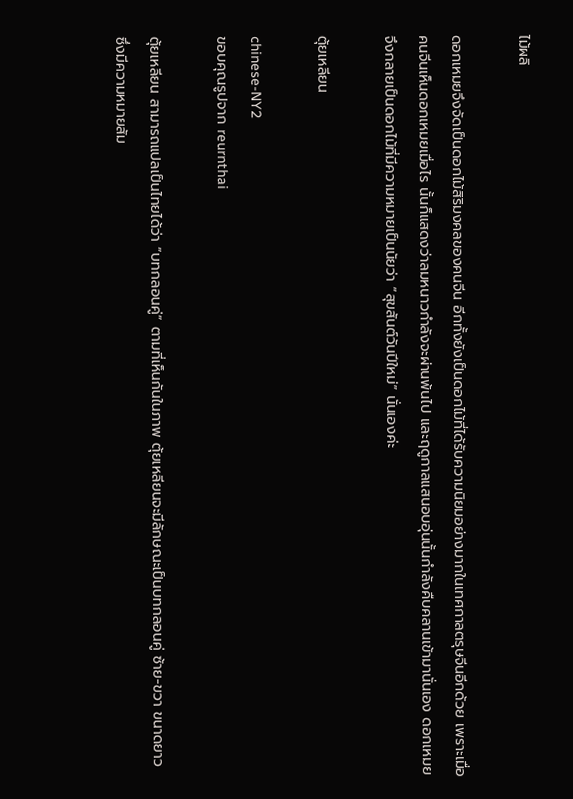ไม้ผลิ

ดอกเหมยจึงจัดเป็นดอกไม้สิริมงคลของคนจีน อีกทั้งยังเป็นดอกไม้ที่ได้รับความนิยมอย่างมากในเทศกาลตรุษจีนอีกด้วย เพราะเมื่อคนจีนเห็นดอกเหมยเมื่อไร นั้นก็แสดงว่าลมหนาวกำลังจะผ่านพ้นไป และฤดูกาลแสนอบอุ่นนั้นกำลังคืบคลานเข้ามานั่นเอง ดอกเหมยจึงกลายเป็นดอกไม้ที่มีความหมายเป็นนัยว่า “สุขสันต์วันปีใหม่” นั่นเองค่ะ

ตุ้ยเหลียน

chinese-NY2
ขอบคุณรูปจาก reurnthai

ตุ้ยเหลียน สามารถแปลเป็นไทยได้ว่า “บทกลอนคู่” ตามที่เห็นกันในภาพ ตุ้ยเหลียนจะมีลักษณะเป็นบทกลอนคู่ ซ้าย-ขวา ขนาดยาว  ซึ่งมีความหมายสัม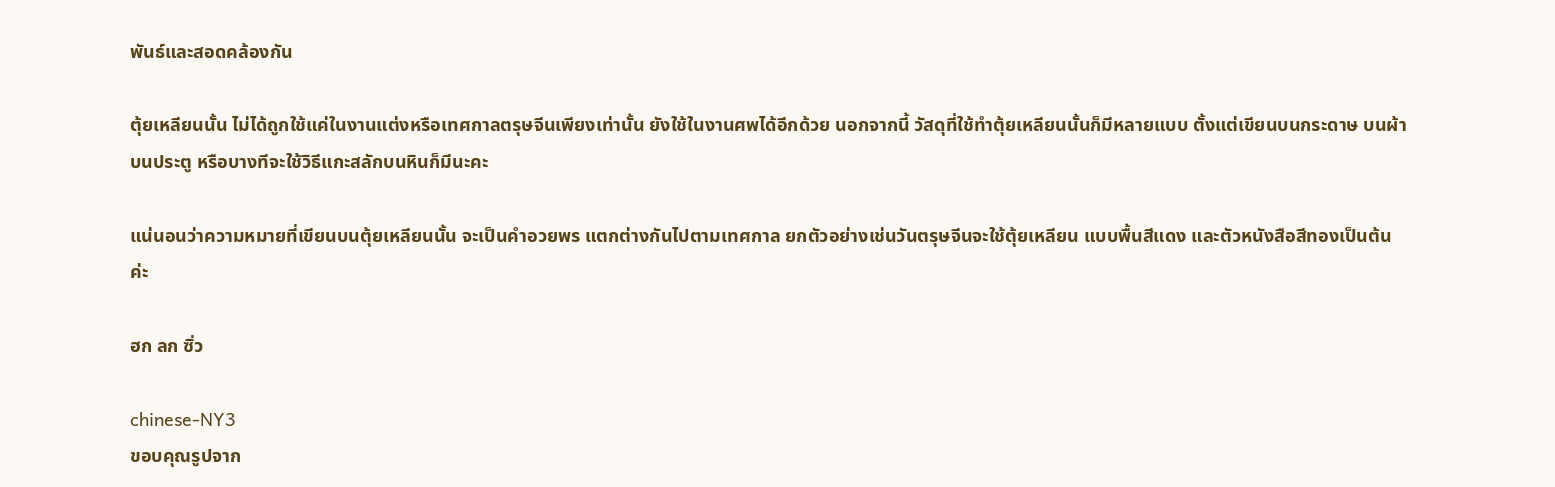พันธ์และสอดคล้องกัน

ตุ้ยเหลียนนั้น ไม่ได้ถูกใช้แค่ในงานแต่งหรือเทศกาลตรุษจีนเพียงเท่านั้น ยังใช้ในงานศพได้อีกด้วย นอกจากนี้ วัสดุที่ใช้ทำตุ้ยเหลียนนั้นก็มีหลายแบบ ตั้งแต่เขียนบนกระดาษ บนผ้า บนประตู หรือบางทีจะใช้วิธีแกะสลักบนหินก็มีนะคะ

แน่นอนว่าความหมายที่เขียนบนตุ้ยเหลียนนั้น จะเป็นคำอวยพร แตกต่างกันไปตามเทศกาล ยกตัวอย่างเช่นวันตรุษจีนจะใช้ตุ้ยเหลียน แบบพื้นสีแดง และตัวหนังสือสีทองเป็นต้นค่ะ

ฮก ลก ซิ่ว

chinese-NY3
ขอบคุณรูปจาก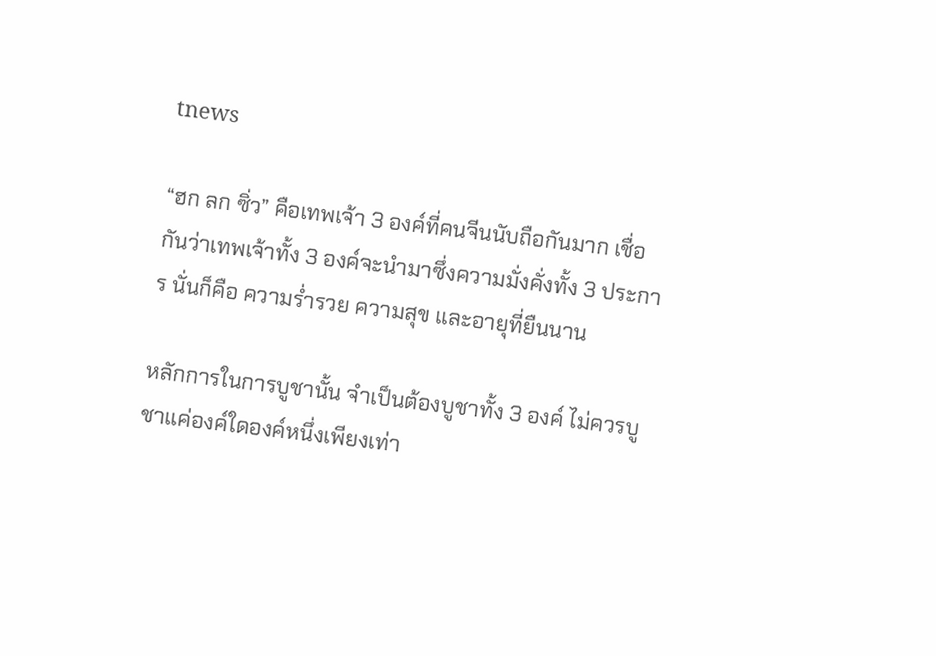tnews

“ฮก ลก ซิ่ว” คือเทพเจ้า 3 องค์ที่คนจีนนับถือกันมาก เชื่อกันว่าเทพเจ้าทั้ง 3 องค์จะนำมาซึ่งความมั่งคั่งทั้ง 3 ประการ นั่นก็คือ ความร่ำรวย ความสุข และอายุที่ยืนนาน

หลักการในการบูชานั้น จำเป็นต้องบูชาทั้ง 3 องค์ ไม่ควรบูชาแค่องค์ใดองค์หนึ่งเพียงเท่า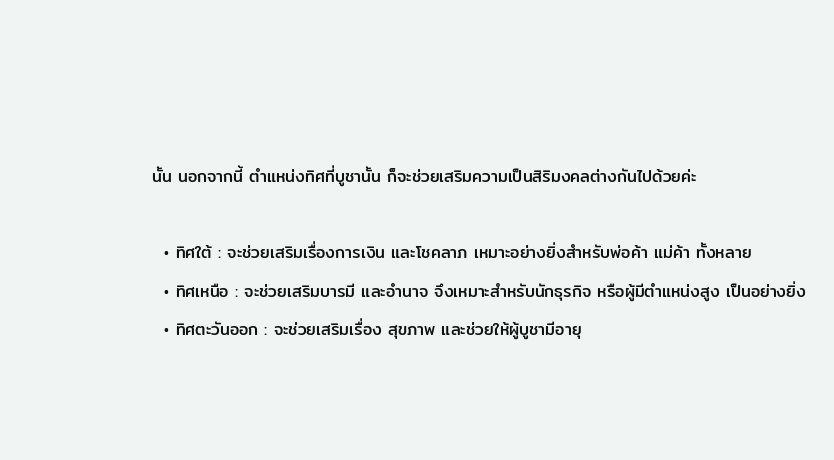นั้น นอกจากนี้ ตำแหน่งทิศที่บูชานั้น ก็จะช่วยเสริมความเป็นสิริมงคลต่างกันไปด้วยค่ะ

  • ทิศใต้ : จะช่วยเสริมเรื่องการเงิน และโชคลาภ เหมาะอย่างยิ่งสำหรับพ่อค้า แม่ค้า ทั้งหลาย
  • ทิศเหนือ : จะช่วยเสริมบารมี และอำนาจ จึงเหมาะสำหรับนักธุรกิจ หรือผู้มีตำแหน่งสูง เป็นอย่างยิ่ง
  • ทิศตะวันออก : จะช่วยเสริมเรื่อง สุขภาพ และช่วยให้ผู้บูชามีอายุ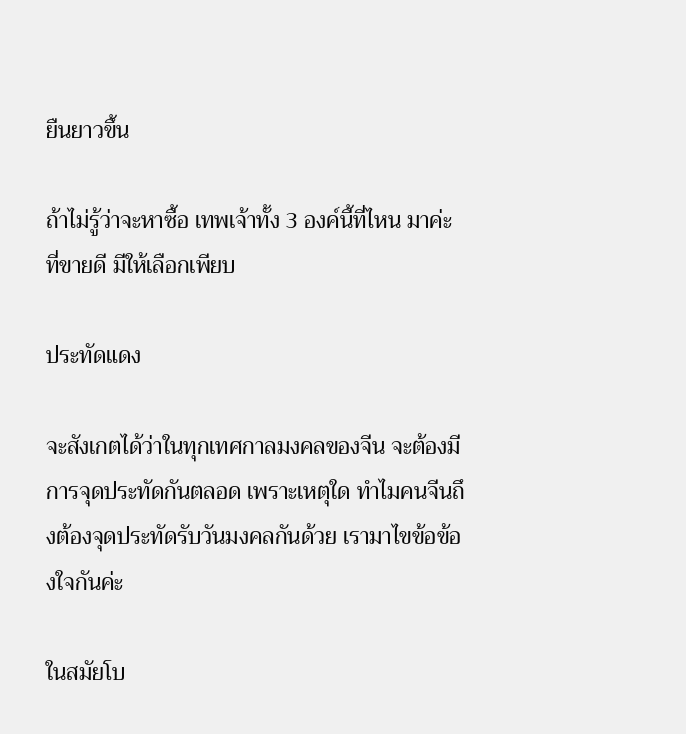ยืนยาวขึ้น

ถ้าไม่รู้ว่าจะหาซื้อ เทพเจ้าทั้ง 3 องค์นี้ที่ไหน มาค่ะ ที่ขายดี มีให้เลือกเพียบ

ประทัดแดง

จะสังเกตได้ว่าในทุกเทศกาลมงคลของจีน จะต้องมีการจุดประทัดกันตลอด เพราะเหตุใด ทำไมคนจีนถึงต้องจุดประทัดรับวันมงคลกันด้วย เรามาไขข้อข้องใจกันค่ะ

ในสมัยโบ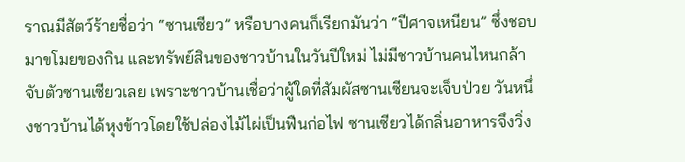ราณมีสัตว์ร้ายชื่อว่า “ซานเซียว” หรือบางคนก็เรียกมันว่า “ปีศาจเหนียน” ซึ่งชอบมาขโมยของกิน และทรัพย์สินของชาวบ้านในวันปีใหม่ ไม่มีชาวบ้านคนไหนกล้าจับตัวซานเซียวเลย เพราะชาวบ้านเชื่อว่าผู้ใดที่สัมผัสซานเซียนจะเจ็บป่วย วันหนึ่งชาวบ้านได้หุงข้าวโดยใช้ปล่องไม้ไผ่เป็นฟืนก่อไฟ ซานเซียวได้กลิ่นอาหารจึงวิ่ง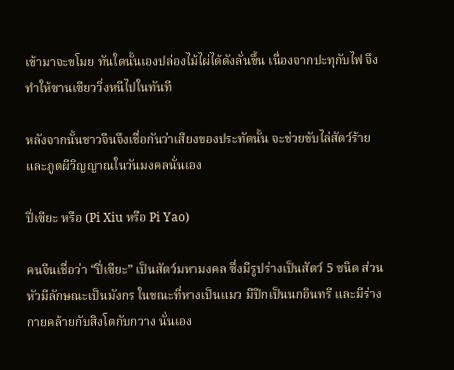เข้ามาจะขโมย ทันใดนั้นเองปล่องไม้ไผ่ได้ดังลั่นขึ้น เนื่องจากปะทุกับไฟ จึงทำให้ซานเซียววิ่งหนีไปในทันที

หลังจากนั้นชาวจีนจึงเชื่อกันว่าเสียงของประทัดนั้น จะช่วยขับไล่สัตว์ร้าย และภูตผีวิญญาณในวันมงคลนั่นเอง

ปี่เซียะ หรือ (Pi Xiu หรือ Pi Yao)

คนจีนเชื่อว่า “ปี่เซียะ” เป็นสัตว์มหามงคล ซึ่งมีรูปร่างเป็นสัตว์ 5 ชนิด ส่วนหัวมีลักษณะเป็นมังกร ในขณะที่หางเป็นแมว มีปีกเป็นนกอินทรี และมีร่างกายคล้ายกับสิงโตกับกวาง นั่นเอง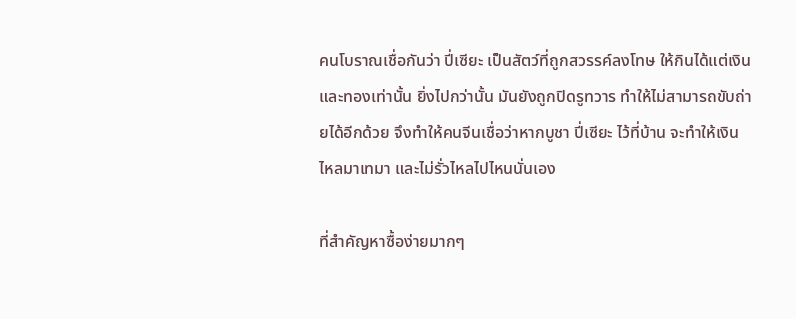คนโบราณเชื่อกันว่า ปี่เซียะ เป็นสัตว์ที่ถูกสวรรค์ลงโทษ ให้กินได้แต่เงิน และทองเท่านั้น ยิ่งไปกว่านั้น มันยังถูกปิดรูทวาร ทำให้ไม่สามารถขับถ่ายได้อีกด้วย จึงทำให้คนจีนเชื่อว่าหากบูชา ปี่เซียะ ไว้ที่บ้าน จะทำให้เงินไหลมาเทมา และไม่รั่วไหลไปไหนนั่นเอง

ที่สำคัญหาซื้อง่ายมากๆ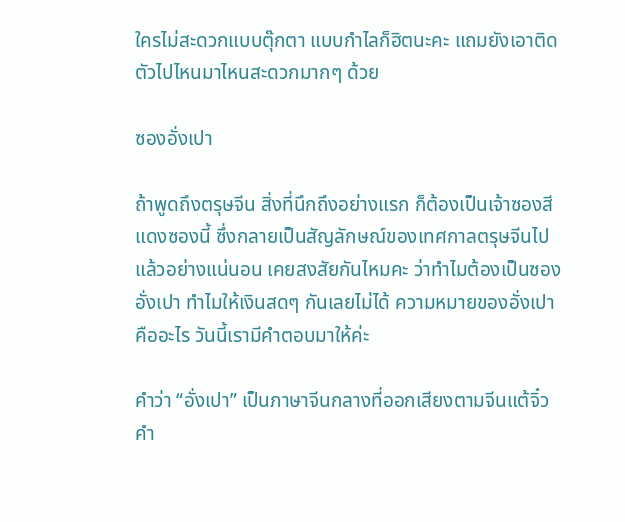ใครไม่สะดวกแบบตุ๊กตา แบบกำไลก็ฮิตนะคะ แถมยังเอาติดตัวไปไหนมาไหนสะดวกมากๆ ด้วย

ซองอั่งเปา

ถ้าพูดถึงตรุษจีน สิ่งที่นึกถึงอย่างแรก ก็ต้องเป็นเจ้าซองสีแดงซองนี้ ซึ่งกลายเป็นสัญลักษณ์ของเทศกาลตรุษจีนไปแล้วอย่างแน่นอน เคยสงสัยกันไหมคะ ว่าทำไมต้องเป็นซองอั่งเปา ทำไมให้เงินสดๆ กันเลยไม่ได้ ความหมายของอั่งเปา คืออะไร วันนี้เรามีคำตอบมาให้ค่ะ

คำว่า “อั่งเปา” เป็นภาษาจีนกลางที่ออกเสียงตามจีนแต้จิ๋ว คำ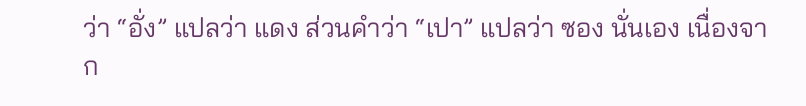ว่า “อั่ง” แปลว่า แดง ส่วนคำว่า “เปา” แปลว่า ซอง นั่นเอง เนื่องจาก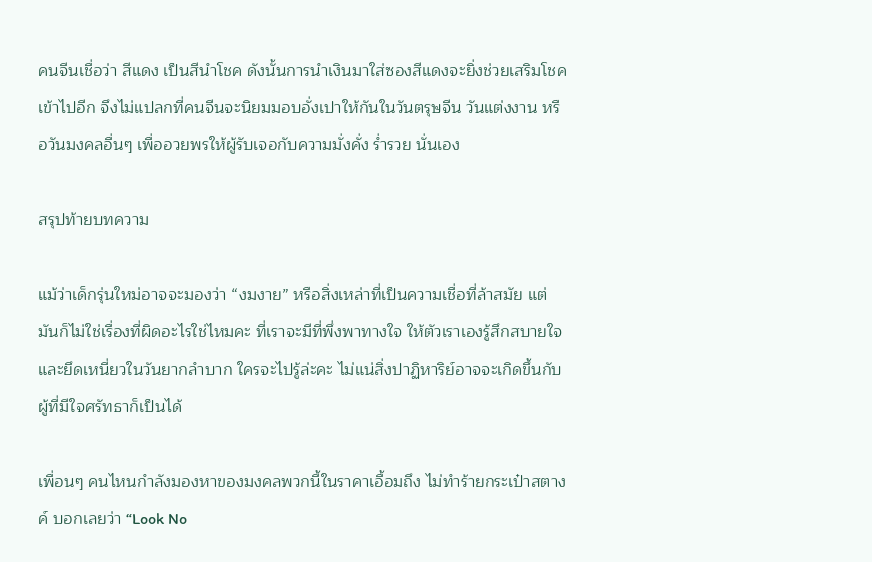คนจีนเชื่อว่า สีแดง เป็นสีนำโชค ดังนั้นการนำเงินมาใส่ซองสีแดงจะยิ่งช่วยเสริมโชคเข้าไปอีก จึงไม่แปลกที่คนจีนจะนิยมมอบอั่งเปาให้กันในวันตรุษจีน วันแต่งงาน หรือวันมงคลอื่นๆ เพื่ออวยพรให้ผู้รับเจอกับความมั่งคั่ง ร่ำรวย นั่นเอง

สรุปท้ายบทความ

แม้ว่าเด็กรุ่นใหม่อาจจะมองว่า “งมงาย” หรือสิ่งเหล่าที่เป็นความเชื่อที่ล้าสมัย แต่มันก็ไม่ใช่เรื่องที่ผิดอะไรใช่ไหมคะ ที่เราจะมีที่พึ่งพาทางใจ ให้ตัวเราเองรู้สึกสบายใจ และยึดเหนี่ยวในวันยากลำบาก ใครจะไปรู้ล่ะคะ ไม่แน่สิ่งปาฏิหาริย์อาจจะเกิดขึ้นกับผู้ที่มีใจศรัทธาก็เป็นได้

เพื่อนๆ คนไหนกำลังมองหาของมงคลพวกนี้ในราคาเอื้อมถึง ไม่ทำร้ายกระเป๋าสตางค์ บอกเลยว่า “Look No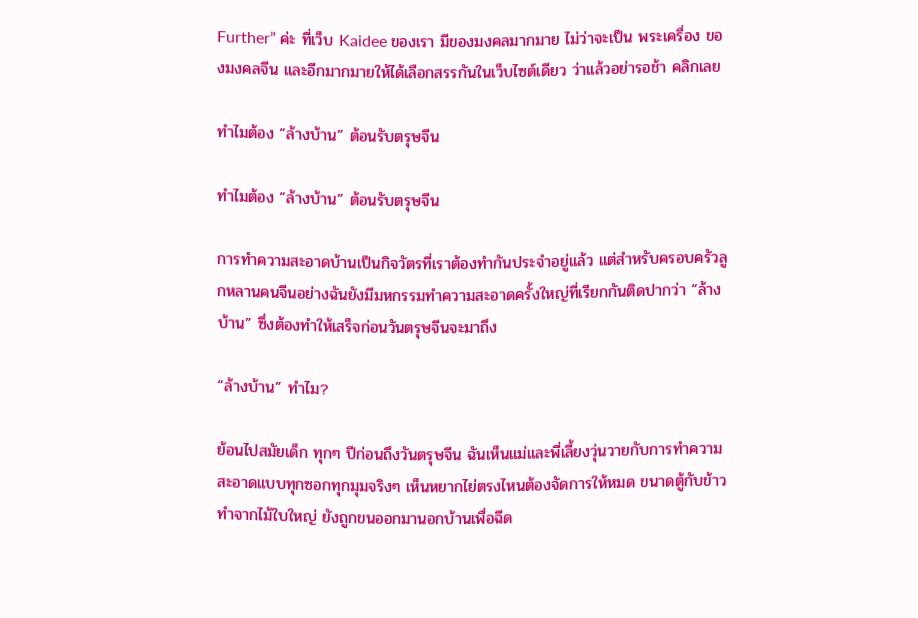Further” ค่ะ ที่เว็บ Kaidee ของเรา มีของมงคลมากมาย ไม่ว่าจะเป็น พระเครื่อง ของมงคลจีน และอีกมากมายให้ได้เลือกสรรกันในเว็บไซต์เดียว ว่าแล้วอย่ารอช้า คลิกเลย

ทำไมต้อง “ล้างบ้าน” ต้อนรับตรุษจีน

ทำไมต้อง “ล้างบ้าน” ต้อนรับตรุษจีน

การทำความสะอาดบ้านเป็นกิจวัตรที่เราต้องทำกันประจำอยู่แล้ว แต่สำหรับครอบครัวลูกหลานคนจีนอย่างฉันยังมีมหกรรมทำความสะอาดครั้งใหญ่ที่เรียกกันติดปากว่า “ล้างบ้าน” ซึ่งต้องทำให้เสร็จก่อนวันตรุษจีนจะมาถึง

“ล้างบ้าน” ทำไม?

ย้อนไปสมัยเด็ก ทุกๆ ปีก่อนถึงวันตรุษจีน ฉันเห็นแม่และพี่เลี้ยงวุ่นวายกับการทำความสะอาดแบบทุกซอกทุกมุมจริงๆ เห็นหยากไย่ตรงไหนต้องจัดการให้หมด ขนาดตู้กับข้าวทำจากไม้ใบใหญ่ ยังถูกขนออกมานอกบ้านเพื่อฉีด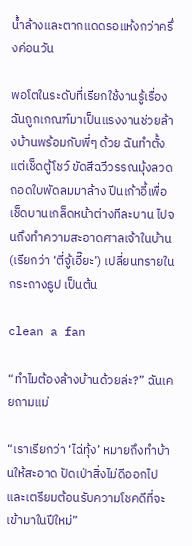น้ำล้างและตากแดดรอแห้งกว่าครึ่งค่อนวัน

พอโตในระดับที่เรียกใช้งานรู้เรื่อง ฉันถูกเกณฑ์มาเป็นแรงงานช่วยล้างบ้านพร้อมกับพี่ๆ ด้วย ฉันทำตั้งแต่เช็ดตู้โชว์ ขัดสีฉวีวรรณมุ้งลวด ถอดใบพัดลมมาล้าง ปีนเก้าอี้เพื่อเช็ดบานเกล็ดหน้าต่างทีละบาน ไปจนถึงทำความสะอาดศาลเจ้าในบ้าน (เรียกว่า ‘ตี่จู้เอี๊ยะ’) เปลี่ยนทรายในกระถางธูป เป็นต้น

clean a fan

“ทำไมต้องล้างบ้านด้วยล่ะ?” ฉันเคยถามแม่

“เราเรียกว่า ‘ไฉ่ทุ้ง’ หมายถึงทำบ้านให้สะอาด ปัดเป่าสิ่งไม่ดีออกไป และเตรียมต้อนรับความโชคดีที่จะเข้ามาในปีใหม่”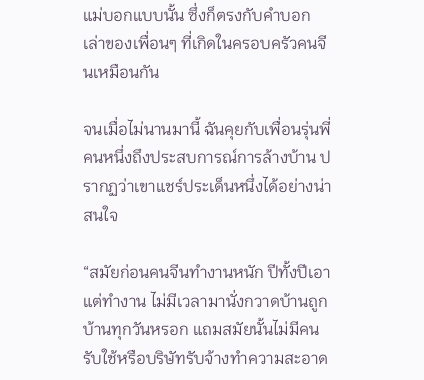แม่บอกแบบนั้น ซึ่งก็ตรงกับคำบอกเล่าของเพื่อนๆ ที่เกิดในครอบครัวคนจีนเหมือนกัน

จนเมื่อไม่นานมานี้ ฉันคุยกับเพื่อนรุ่นพี่คนหนึ่งถึงประสบการณ์การล้างบ้าน ปรากฏว่าเขาแชร์ประเด็นหนึ่งได้อย่างน่าสนใจ

“สมัยก่อนคนจีนทำงานหนัก ปีทั้งปีเอาแต่ทำงาน ไม่มีเวลามานั่งกวาดบ้านถูกบ้านทุกวันหรอก แถมสมัยนั้นไม่มีคนรับใช้หรือบริษัทรับจ้างทำความสะอาด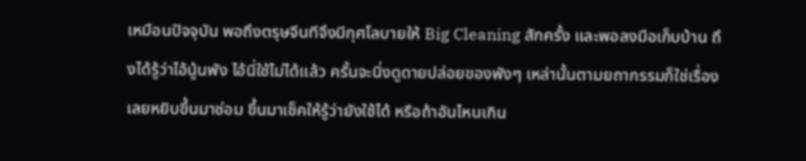เหมือนปัจจุบัน พอถึงตรุษจีนทีจึงมีกุศโลบายให้ Big Cleaning สักครั้ง และพอลงมือเก็บบ้าน ถึงได้รู้ว่าไอ้นู้นพัง ไอ้นี่ใช้ไม่ได้แล้ว ครั้นจะนิ่งดูดายปล่อยของพังๆ เหล่านั้นตามยถากรรมก็ใช่เรื่อง เลยหยิบขึ้นมาซ่อม ขึ้นมาเช็คให้รู้ว่ายังใช้ได้ หรือถ้าอันไหนเกิน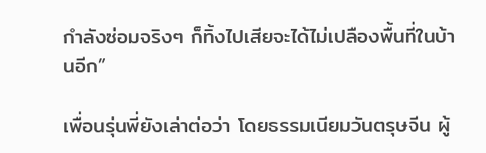กำลังซ่อมจริงๆ ก็ทิ้งไปเสียจะได้ไม่เปลืองพื้นที่ในบ้านอีก”

เพื่อนรุ่นพี่ยังเล่าต่อว่า โดยธรรมเนียมวันตรุษจีน ผู้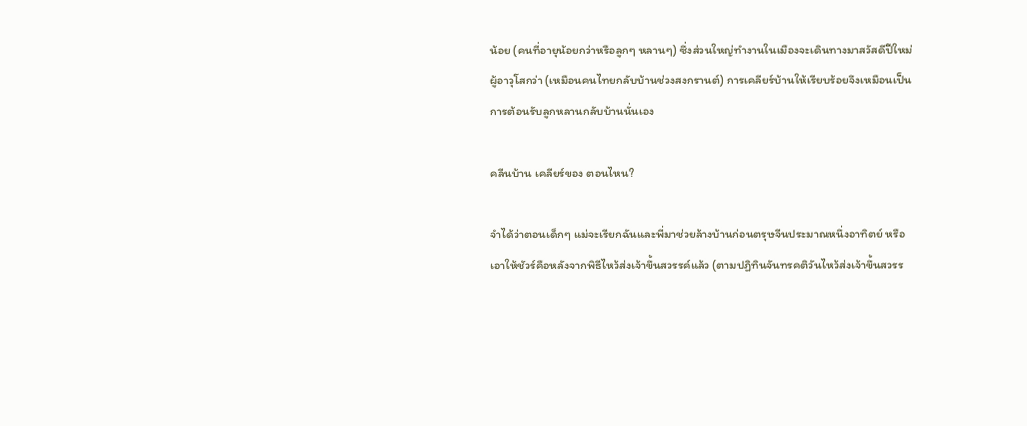น้อย (คนที่อายุน้อยกว่าหรือลูกๆ หลานๆ) ซึ่งส่วนใหญ่ทำงานในเมืองจะเดินทางมาสวัสดีปีใหม่ผู้อาวุโสกว่า (เหมือนคนไทยกลับบ้านช่วงสงกรานต์) การเคลียร์บ้านให้เรียบร้อยจึงเหมือนเป็นการต้อนรับลูกหลานกลับบ้านนั่นเอง

คลีนบ้าน เคลียร์ของ ตอนไหน?

จำได้ว่าตอนเด็กๆ แม่จะเรียกฉันและพี่มาช่วยล้างบ้านก่อนตรุษจีนประมาณหนึ่งอาทิตย์ หรือเอาให้ชัวร์คือหลังจากพิธีไหว้ส่งเจ้าขึ้นสวรรค์แล้ว (ตามปฏิทินจันทรคติวันไหว้ส่งเจ้าขึ้นสวรร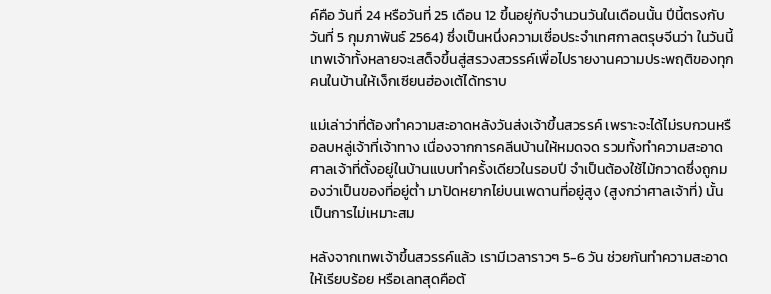ค์คือ วันที่ 24 หรือวันที่ 25 เดือน 12 ขึ้นอยู่กับจำนวนวันในเดือนนั้น ปีนี้ตรงกับวันที่ 5 กุมภาพันธ์ 2564) ซึ่งเป็นหนึ่งความเชื่อประจำเทศกาลตรุษจีนว่า ในวันนี้เทพเจ้าทั้งหลายจะเสด็จขึ้นสู่สรวงสวรรค์เพื่อไปรายงานความประพฤติของทุกคนในบ้านให้เง็กเซียนฮ่องเต้ได้ทราบ

แม่เล่าว่าที่ต้องทำความสะอาดหลังวันส่งเจ้าขึ้นสวรรค์ เพราะจะได้ไม่รบกวนหรือลบหลู่เจ้าที่เจ้าทาง เนื่องจากการคลีนบ้านให้หมดจด รวมทั้งทำความสะอาดศาลเจ้าที่ตั้งอยู่ในบ้านแบบทำครั้งเดียวในรอบปี จำเป็นต้องใช้ไม้กวาดซึ่งถูกมองว่าเป็นของที่อยู่ต่ำ มาปัดหยากไย่บนเพดานที่อยู่สูง (สูงกว่าศาลเจ้าที่) นั้นเป็นการไม่เหมาะสม

หลังจากเทพเจ้าขึ้นสวรรค์แล้ว เรามีเวลาราวๆ 5-6 วัน ช่วยกันทำความสะอาดให้เรียบร้อย หรือเลทสุดคือต้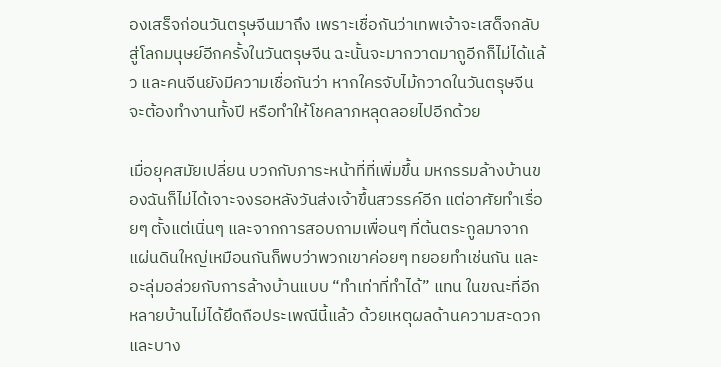องเสร็จก่อนวันตรุษจีนมาถึง เพราะเชื่อกันว่าเทพเจ้าจะเสด็จกลับสู่โลกมนุษย์อีกครั้งในวันตรุษจีน ฉะนั้นจะมากวาดมาถูอีกก็ไม่ได้แล้ว และคนจีนยังมีความเชื่อกันว่า หากใครจับไม้กวาดในวันตรุษจีนจะต้องทำงานทั้งปี หรือทำให้โชคลาภหลุดลอยไปอีกด้วย

เมื่อยุคสมัยเปลี่ยน บวกกับภาระหน้าที่ที่เพิ่มขึ้น มหกรรมล้างบ้านของฉันก็ไม่ได้เจาะจงรอหลังวันส่งเจ้าขึ้นสวรรค์อีก แต่อาศัยทำเรื่อยๆ ตั้งแต่เนิ่นๆ และจากการสอบถามเพื่อนๆ ที่ต้นตระกูลมาจากแผ่นดินใหญ่เหมือนกันก็พบว่าพวกเขาค่อยๆ ทยอยทำเช่นกัน และอะลุ่มอล่วยกับการล้างบ้านแบบ “ทำเท่าที่ทำได้” แทน ในขณะที่อีกหลายบ้านไม่ได้ยึดถือประเพณีนี้แล้ว ด้วยเหตุผลด้านความสะดวก และบาง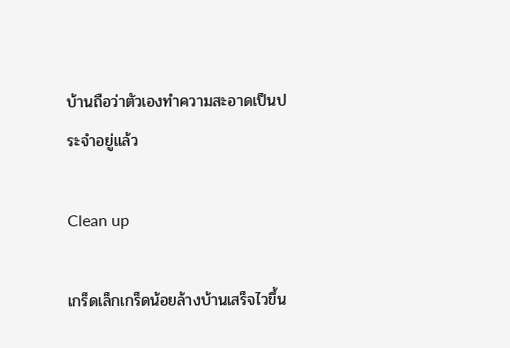บ้านถือว่าตัวเองทำความสะอาดเป็นประจำอยู่แล้ว

Clean up

เกร็ดเล็กเกร็ดน้อยล้างบ้านเสร็จไวขึ้น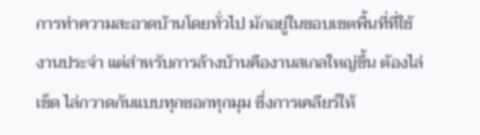การทำความสะอาดบ้านโดยทั่วไป มักอยู่ในขอบเขตพื้นที่ที่ใช้งานประจำ แต่สำหรับการล้างบ้านคืองานสเกลใหญ่ขึ้น ต้องไล่เช็ด ไล่กวาดกันแบบทุกซอกทุกมุม ซึ่งการเคลียร์ให้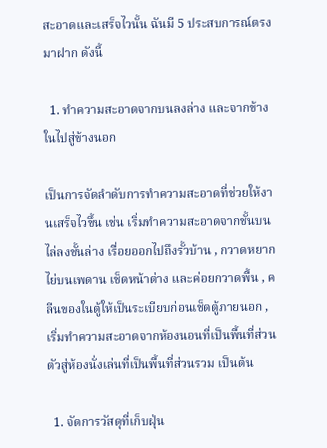สะอาดและเสร็จไวนั้น ฉันมี 5 ประสบการณ์ตรงมาฝาก ดังนี้

  1. ทำความสะอาดจากบนลงล่าง และจากข้างในไปสู่ข้างนอก

เป็นการจัดลำดับการทำความสะอาดที่ช่วยให้งานเสร็จไวขึ้น เช่น เริ่มทำความสะอาดจากชั้นบนไล่ลงชั้นล่าง เรื่อยออกไปถึงรั้วบ้าน , กวาดหยากไย่บนเพดาน เช็ดหน้าต่าง และค่อยกวาดพื้น , คลีนของในตู้ให้เป็นระเบียบก่อนเช็ดตู้ภายนอก , เริ่มทำความสะอาดจากห้องนอนที่เป็นพื้นที่ส่วนตัวสู่ห้องนั่งเล่นที่เป็นพื้นที่ส่วนรวม เป็นต้น

  1. จัดการวัสดุที่เก็บฝุ่น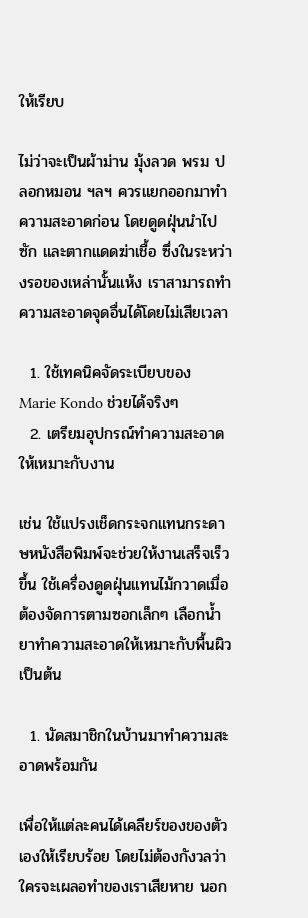ให้เรียบ

ไม่ว่าจะเป็นผ้าม่าน มุ้งลวด พรม ปลอกหมอน ฯลฯ ควรแยกออกมาทำความสะอาดก่อน โดยดูดฝุ่นนำไปซัก และตากแดดฆ่าเชื้อ ซึ่งในระหว่างรอของเหล่านั้นแห้ง เราสามารถทำความสะอาดจุดอื่นได้โดยไม่เสียเวลา

  1. ใช้เทคนิคจัดระเบียบของ Marie Kondo ช่วยได้จริงๆ
  2. เตรียมอุปกรณ์ทำความสะอาดให้เหมาะกับงาน

เช่น ใช้แปรงเช็ดกระจกแทนกระดาษหนังสือพิมพ์จะช่วยให้งานเสร็จเร็วขึ้น ใช้เครื่องดูดฝุ่นแทนไม้กวาดเมื่อต้องจัดการตามซอกเล็กๆ เลือกน้ำยาทำความสะอาดให้เหมาะกับพื้นผิว เป็นต้น

  1. นัดสมาชิกในบ้านมาทำความสะอาดพร้อมกัน

เพื่อให้แต่ละคนได้เคลียร์ของของตัวเองให้เรียบร้อย โดยไม่ต้องกังวลว่าใครจะเผลอทำของเราเสียหาย นอก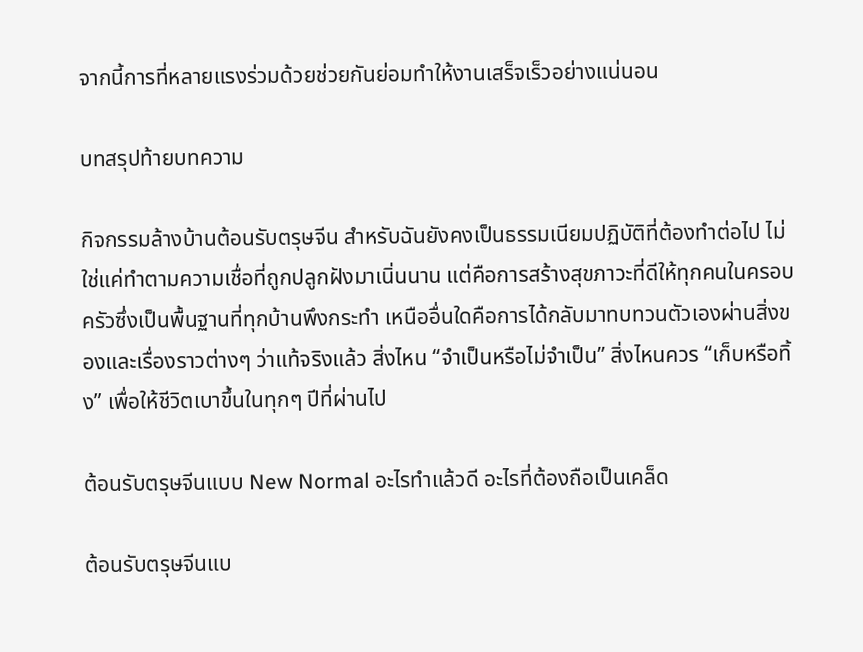จากนี้การที่หลายแรงร่วมด้วยช่วยกันย่อมทำให้งานเสร็จเร็วอย่างแน่นอน

บทสรุปท้ายบทความ

กิจกรรมล้างบ้านต้อนรับตรุษจีน สำหรับฉันยังคงเป็นธรรมเนียมปฏิบัติที่ต้องทำต่อไป ไม่ใช่แค่ทำตามความเชื่อที่ถูกปลูกฝังมาเนิ่นนาน แต่คือการสร้างสุขภาวะที่ดีให้ทุกคนในครอบครัวซึ่งเป็นพื้นฐานที่ทุกบ้านพึงกระทำ เหนืออื่นใดคือการได้กลับมาทบทวนตัวเองผ่านสิ่งของและเรื่องราวต่างๆ ว่าแท้จริงแล้ว สิ่งไหน “จำเป็นหรือไม่จำเป็น” สิ่งไหนควร “เก็บหรือทิ้ง” เพื่อให้ชีวิตเบาขึ้นในทุกๆ ปีที่ผ่านไป

ต้อนรับตรุษจีนแบบ New Normal อะไรทำแล้วดี อะไรที่ต้องถือเป็นเคล็ด

ต้อนรับตรุษจีนแบ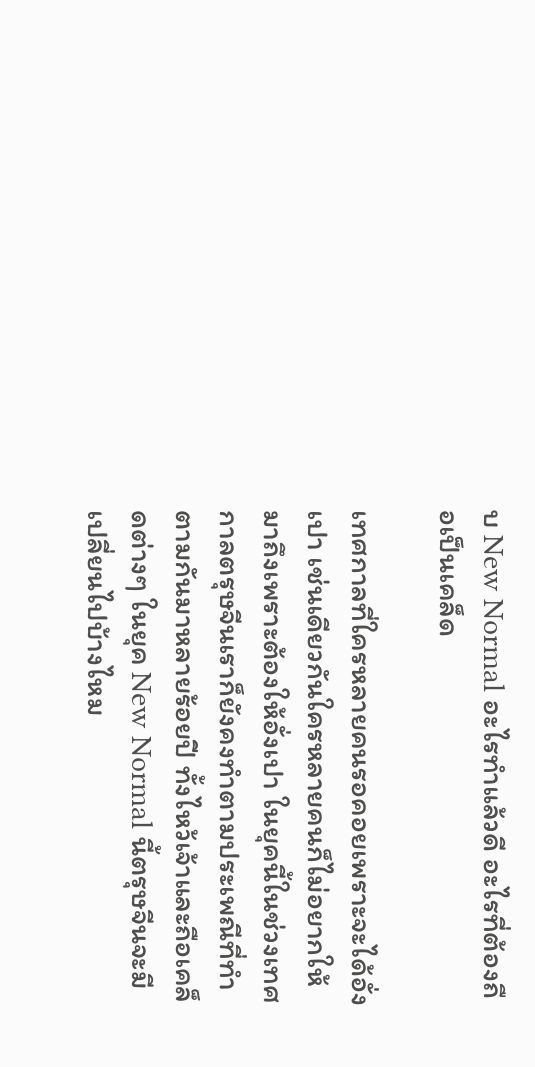บ New Normal อะไรทำแล้วดี อะไรที่ต้องถือเป็นเคล็ด

เทศกาลที่ใครหลายคนรอคอยเพราะจะได้อั่งเปา เช่นเดียวกันใครหลายคนก็ไม่อยากให้มาถึงเพราะต้องให้อั่งเปา ในยุคนี้ในช่วงเทศกาลตรุษจีนเราก็ยังคงทำตามประเพณีที่ทำตามกันมาหลายร้อยปี ทั้งไหว้เจ้าและถือเคล็ดต่างๆ ในยุค New Normal นี้ตรุษจีนจะมีเปลี่ยนไปบ้างไหม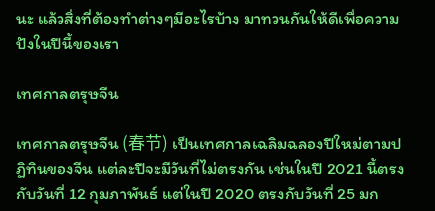นะ แล้วสิ่งที่ต้องทำต่างๆมีอะไรบ้าง มาทวนกันให้ดีเพื่อความปังในปีนี้ของเรา

เทศกาลตรุษจีน

เทศกาลตรุษจีน (春节) เป็นเทศกาลเฉลิมฉลองปีใหม่ตามปฏิทินของจีน แต่ละปีจะมีวันที่ไม่ตรงกัน เช่นในปี 2021 นี้ตรงกับวันที่ 12 กุมภาพันธ์ แต่ในปี 2020 ตรงกับวันที่ 25 มก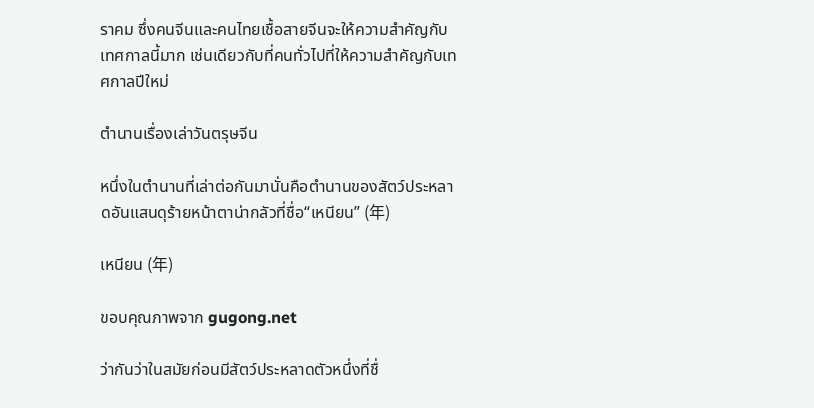ราคม ซึ่งคนจีนและคนไทยเชื้อสายจีนจะให้ความสำคัญกับเทศกาลนี้มาก เช่นเดียวกับที่คนทั่วไปที่ให้ความสำคัญกับเทศกาลปีใหม่

ตำนานเรื่องเล่าวันตรุษจีน

หนึ่งในตำนานที่เล่าต่อกันมานั่นคือตำนานของสัตว์ประหลาดอันแสนดุร้ายหน้าตาน่ากลัวที่ชื่อ“เหนียน” (年)

เหนียน (年)

ขอบคุณภาพจาก gugong.net

ว่ากันว่าในสมัยก่อนมีสัตว์ประหลาดตัวหนึ่งที่ชื่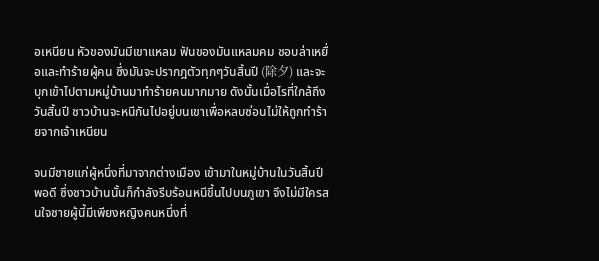อเหนียน หัวของมันมีเขาแหลม ฟันของมันแหลมคม ชอบล่าเหยื่อและทำร้ายผู้คน ซึ่งมันจะปรากฎตัวทุกๆวันสิ้นปี (除夕) และจะบุกเข้าไปตามหมู่บ้านมาทำร้ายคนมากมาย ดังนั้นเมื่อไรที่ใกล้ถึงวันสิ้นปี ชาวบ้านจะหนีกันไปอยู่บนเขาเพื่อหลบซ่อนไม่ให้ถูกทำร้ายจากเจ้าเหนียน

จนมีชายแก่ผู้หนึ่งที่มาจากต่างเมือง เข้ามาในหมู่บ้านในวันสิ้นปีพอดี ซึ่งชาวบ้านนั้นก็กำลังรีบร้อนหนีขึ้นไปบนภูเขา จึงไม่มีใครสนใจชายผู้นี้มีเพียงหญิงคนหนึ่งที่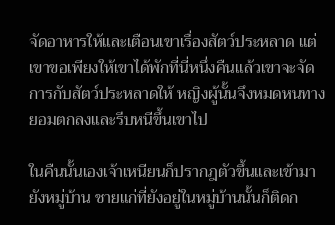จัดอาหารให้และเตือนเขาเรื่องสัตว์ประหลาด แต่เขาขอเพียงให้เขาได้พักที่นี่หนึ่งคืนแล้วเขาจะจัดการกับสัตว์ประหลาดให้ หญิงผู้นั้นจึงหมดหนทาง ยอมตกลงและรีบหนีขึ้นเขาไป

ในคืนนั้นเองเจ้าเหนียนก็ปรากฎตัวขึ้นและเข้ามายังหมู่บ้าน ชายแก่ที่ยังอยู่ในหมู่บ้านนั้นก็ติดก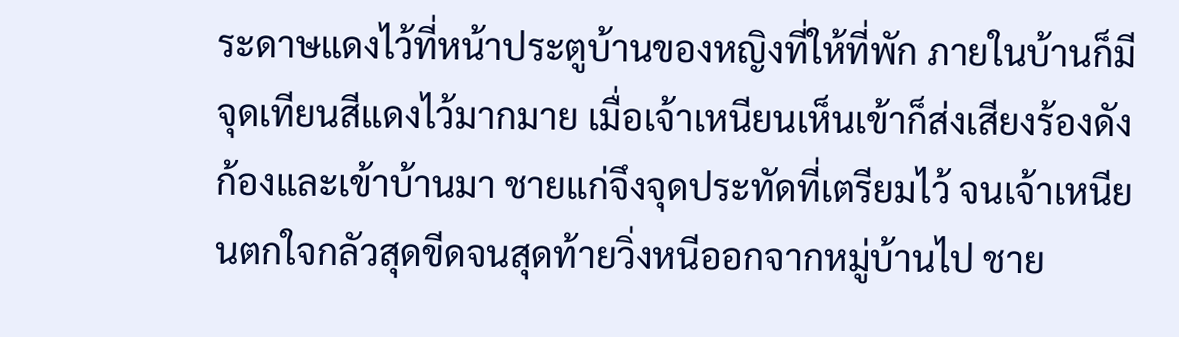ระดาษแดงไว้ที่หน้าประตูบ้านของหญิงที่ให้ที่พัก ภายในบ้านก็มีจุดเทียนสีแดงไว้มากมาย เมื่อเจ้าเหนียนเห็นเข้าก็ส่งเสียงร้องดังก้องและเข้าบ้านมา ชายแก่จึงจุดประทัดที่เตรียมไว้ จนเจ้าเหนียนตกใจกลัวสุดขีดจนสุดท้ายวิ่งหนีออกจากหมู่บ้านไป ชาย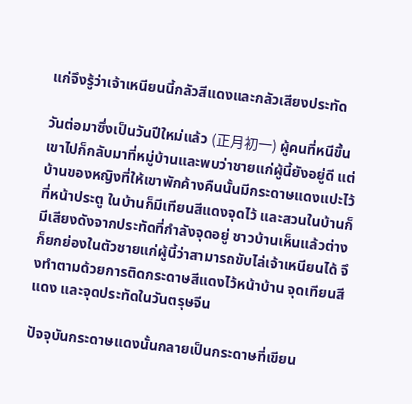แก่จึงรู้ว่าเจ้าเหนียนนี้กลัวสีแดงและกลัวเสียงประทัด

วันต่อมาซึ่งเป็นวันปีใหม่แล้ว (正月初一) ผู้คนที่หนีขึ้นเขาไปก็กลับมาที่หมู่บ้านและพบว่าชายแก่ผู้นี้ยังอยู่ดี แต่บ้านของหญิงที่ให้เขาพักค้างคืนนั้นมีกระดาษแดงแปะไว้ที่หน้าประตู ในบ้านก็มีเทียนสีแดงจุดไว้ และสวนในบ้านก็มีเสียงดังจากประทัดที่กำลังจุดอยู่ ชาวบ้านเห็นแล้วต่างก็ยกย่องในตัวชายแก่ผู้นี้ว่าสามารถขับไล่เจ้าเหนียนได้ จึงทำตามด้วยการติดกระดาษสีแดงไว้หน้าบ้าน จุดเทียนสีแดง และจุดประทัดในวันตรุษจีน

ปัจจุบันกระดาษแดงนั้นกลายเป็นกระดาษที่เขียน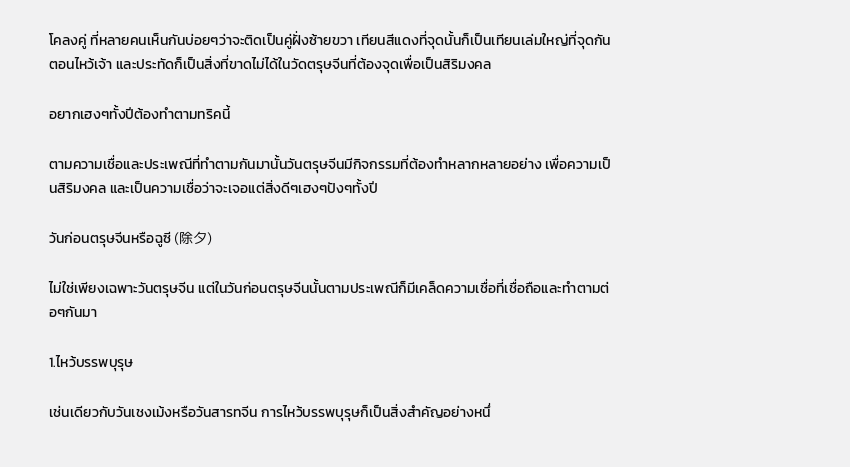โคลงคู่ ที่หลายคนเห็นกันบ่อยๆว่าจะติดเป็นคู่ฝั่งซ้ายขวา เทียนสีแดงที่จุดนั้นก็เป็นเทียนเล่มใหญ่ที่จุดกันตอนไหว้เจ้า และประทัดก็เป็นสิ่งที่ขาดไม่ได้ในวัดตรุษจีนที่ต้องจุดเพื่อเป็นสิริมงคล

อยากเฮงๆทั้งปีต้องทำตามทริคนี้

ตามความเชื่อและประเพณีที่ทำตามกันมานั้นวันตรุษจีนมีกิจกรรมที่ต้องทำหลากหลายอย่าง เพื่อความเป็นสิริมงคล และเป็นความเชื่อว่าจะเจอแต่สิ่งดีๆเฮงๆปังๆทั้งปี

วันก่อนตรุษจีนหรือฉูซี (除夕)

ไม่ใช่เพียงเฉพาะวันตรุษจีน แต่ในวันก่อนตรุษจีนนั้นตามประเพณีก็มีเคล็ดความเชื่อที่เชื่อถือและทำตามต่อๆกันมา

1.ไหว้บรรพบุรุษ

เช่นเดียวกับวันเชงเม้งหรือวันสารทจีน การไหว้บรรพบุรุษก็เป็นสิ่งสำคัญอย่างหนึ่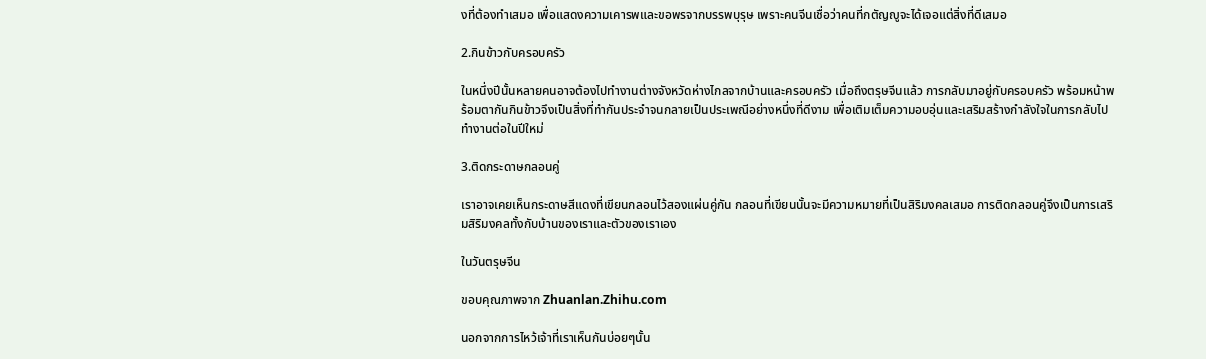งที่ต้องทำเสมอ เพื่อแสดงความเคารพและขอพรจากบรรพบุรุษ เพราะคนจีนเชื่อว่าคนที่กตัญญูจะได้เจอแต่สิ่งที่ดีเสมอ

2.กินข้าวกับครอบครัว

ในหนึ่งปีนั้นหลายคนอาจต้องไปทำงานต่างจังหวัดห่างไกลจากบ้านและครอบครัว เมื่อถึงตรุษจีนแล้ว การกลับมาอยู่กับครอบครัว พร้อมหน้าพร้อมตากันกินข้าวจึงเป็นสิ่งที่ทำกันประจำจนกลายเป็นประเพณีอย่างหนึ่งที่ดีงาม เพื่อเติมเต็มความอบอุ่นและเสริมสร้างกำลังใจในการกลับไปทำงานต่อในปีใหม่

3.ติดกระดาษกลอนคู่

เราอาจเคยเห็นกระดาษสีแดงที่เขียนกลอนไว้สองแผ่นคู่กัน กลอนที่เขียนนั้นจะมีความหมายที่เป็นสิริมงคลเสมอ การติดกลอนคู่จึงเป็นการเสริมสิริมงคลทั้งกับบ้านของเราและตัวของเราเอง

ในวันตรุษจีน

ขอบคุณภาพจาก Zhuanlan.Zhihu.com

นอกจากการไหว้เจ้าที่เราเห็นกันบ่อยๆนั้น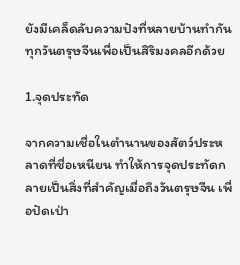ยังมีเคล็ดลับความปังที่หลายบ้านทำกันทุกวันตรุษจีนเพื่อเป็นสิริมงคลอีกด้วย

1.จุดประทัด

จากความเชื่อในตำนานของสัตว์ประหลาดที่ชื่อเหนียน ทำให้การจุดประทัดกลายเป็นสิ่งที่สำคัญเมื่อถึงวันตรุษจีน เพื่อปัดเป่า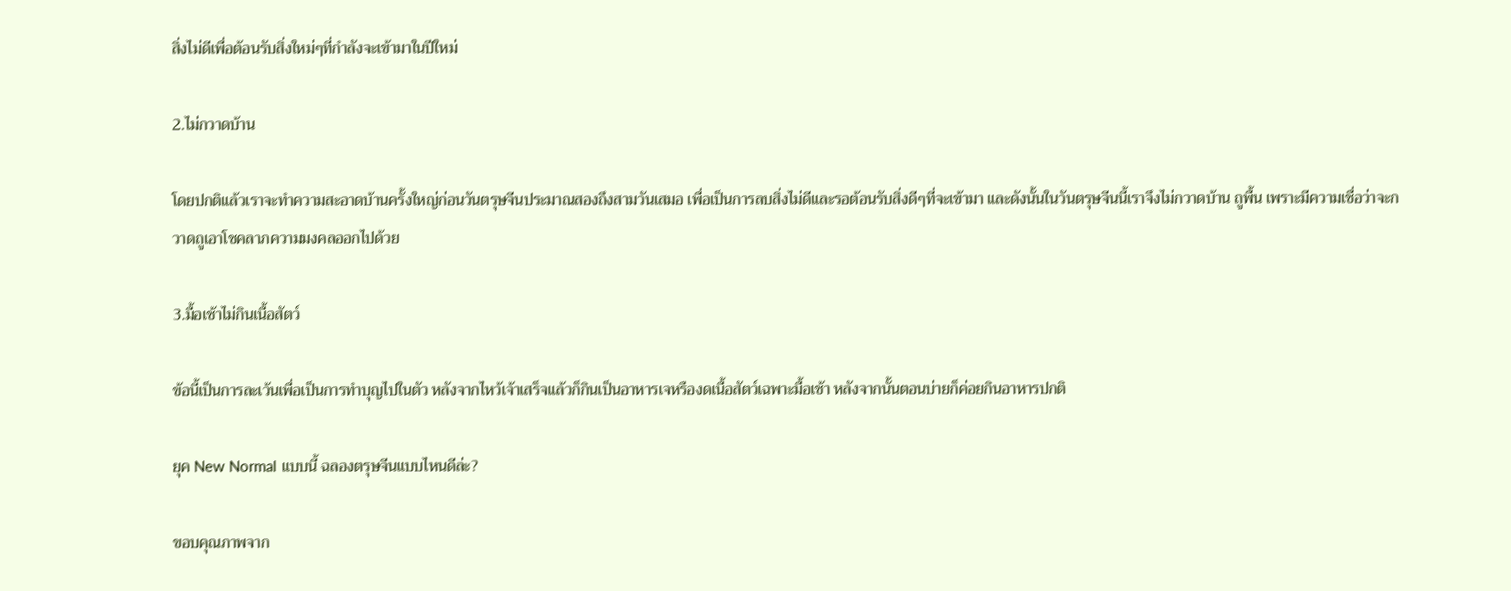สิ่งไม่ดีเพื่อต้อนรับสิ่งใหม่ๆที่กำลังจะเข้ามาในปีใหม่

2.ไม่กวาดบ้าน

โดยปกติแล้วเราจะทำความสะอาดบ้านครั้งใหญ่ก่อนวันตรุษจีนประมาณสองถึงสามวันเสมอ เพื่อเป็นการลบสิ่งไม่ดีและรอต้อนรับสิ่งดีๆที่จะเข้ามา และดังนั้นในวันตรุษจีนนี้เราจึงไม่กวาดบ้าน ถูพื้น เพราะมีความเชื่อว่าจะกวาดถูเอาโชคลาภความมงคลออกไปด้วย

3.มื้อเช้าไม่กินเนื้อสัตว์

ข้อนี้เป็นการละเว้นเพื่อเป็นการทำบุญไปในตัว หลังจากไหว้เจ้าเสร็จแล้วก็กินเป็นอาหารเจหรืองดเนื้อสัตว์เฉพาะมื้อเช้า หลังจากนั้นตอนบ่ายก็ค่อยกินอาหารปกติ

ยุค New Normal แบบนี้ ฉลองตรุษจีนแบบไหนดีล่ะ?

ขอบคุณภาพจาก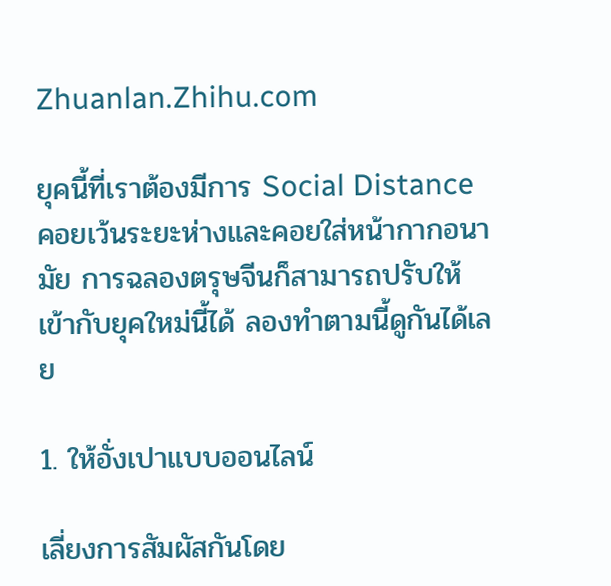Zhuanlan.Zhihu.com

ยุคนี้ที่เราต้องมีการ Social Distance คอยเว้นระยะห่างและคอยใส่หน้ากากอนามัย การฉลองตรุษจีนก็สามารถปรับให้เข้ากับยุคใหม่นี้ได้ ลองทำตามนี้ดูกันได้เลย

1. ให้อั่งเปาแบบออนไลน์

เลี่ยงการสัมผัสกันโดย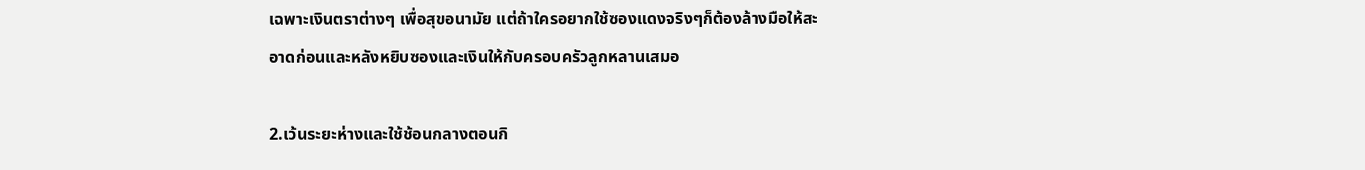เฉพาะเงินตราต่างๆ เพื่อสุขอนามัย แต่ถ้าใครอยากใช้ซองแดงจริงๆก็ต้องล้างมือให้สะอาดก่อนและหลังหยิบซองและเงินให้กับครอบครัวลูกหลานเสมอ

2.เว้นระยะห่างและใช้ช้อนกลางตอนกิ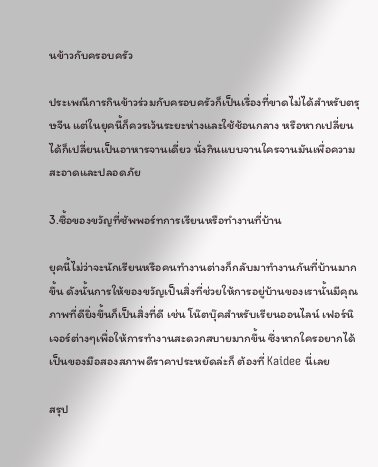นข้าวกับครอบครัว

ประเพณีการกินข้าวร่วมกับครอบครัวก็เป็นเรื่องที่ขาดไม่ได้สำหรับตรุษจีน แต่ในยุคนี้ก็ควรเว้นระยะห่างและใช้ช้อนกลาง หรือหากเปลี่ยนได้ก็เปลี่ยนเป็นอาหารจานเดี่ยว นั่งกินแบบจานใครจานมันเพื่อความสะอาดและปลอดภัย

3.ซื้อของขวัญที่ซัพพอร์ทการเรียนหรือทำงานที่บ้าน

ยุคนี้ไม่ว่าจะนักเรียนหรือคนทำงานต่างก็กลับมาทำงานกันที่บ้านมากขึ้น ดังนั้นการให้ของขวัญเป็นสิ่งที่ช่วยให้การอยู่บ้านของเรานั้นมีคุณภาพที่ดียิ่งขึ้นก็เป็นสิ่งที่ดี เช่น โน๊ตบุ๊คสำหรับเรียนออนไลน์ เฟอร์นิเจอร์ต่างๆเพื่อให้การทำงานสะดวกสบายมากขึ้น ซึ่งหากใครอยากได้เป็นของมือสองสภาพดีราคาประหยัดล่ะก็ ต้องที่ Kaidee นี่เลย

สรุป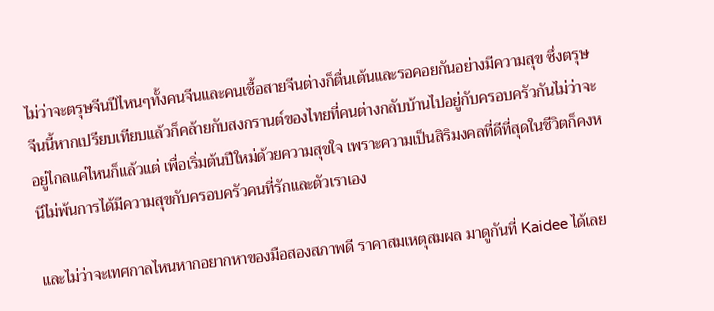ไม่ว่าจะตรุษจีนปีไหนๆทั้งคนจีนและคนเชื้อสายจีนต่างก็ตื่นเต้นและรอคอยกันอย่างมีความสุข ซึ่งตรุษจีนนี้หากเปรียบเทียบแล้วก็คล้ายกับสงกรานต์ของไทยที่คนต่างกลับบ้านไปอยู่กับครอบครัวกันไม่ว่าจะอยู่ไกลแค่ไหนก็แล้วแต่ เพื่อเริ่มต้นปีใหม่ด้วยความสุขใจ เพราะความเป็นสิริมงคลที่ดีที่สุดในชีวิตก็คงหนีไม่พ้นการได้มีความสุขกับครอบครัวคนที่รักและตัวเราเอง

และไม่ว่าจะเทศกาลไหนหากอยากหาของมือสองสภาพดี ราคาสมเหตุสมผล มาดูกันที่ Kaidee ได้เลย